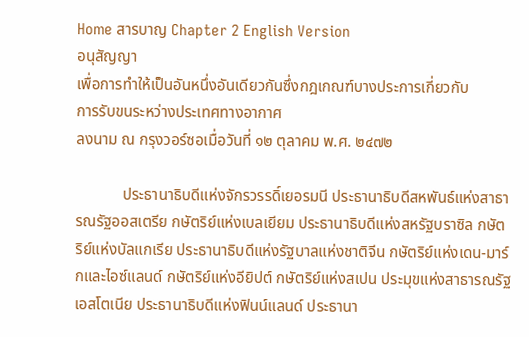Home สารบาญ Chapter 2 English Version
อนุสัญญา
เพื่อการทำให้เป็นอันหนึ่งอันเดียวกันซึ่งกฎเกณฑ์บางประการเกี่ยวกับ
การรับขนระหว่างประเทศทางอากาศ
ลงนาม ณ กรุงวอร์ซอเมื่อวันที่ ๑๒ ตุลาคม พ.ศ. ๒๔๗๒

            ประธานาธิบดีแห่งจักรวรรดิ์เยอรมนี ประธานาธิบดีสหพันธ์แห่งสาธารณรัฐออสเตรีย กษัตริย์แห่งเบลเยียม ประธานาธิบดีแห่งสหรัฐบราซิล กษัตริย์แห่งบัลแกเรีย ประธานาธิบดีแห่งรัฐบาลแห่งชาติจีน กษัตริย์แห่งเดน-มาร์กและไอซ์แลนด์ กษัตริย์แห่งอียิปต์ กษัตริย์แห่งสเปน ประมุขแห่งสาธารณรัฐเอสโตเนีย ประธานาธิบดีแห่งฟินน์แลนด์ ประธานา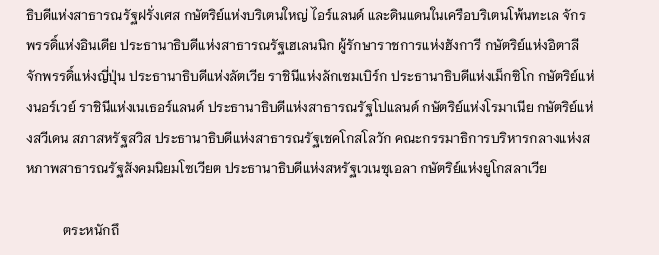ธิบดีแห่งสาธารณรัฐฝรั่งเศส กษัตริย์แห่งบริเตนใหญ่ ไอร์แลนด์ และดินแดนในเครือบริเตนโพ้นทะเล จักรพรรดิ์แห่งอินเดีย ประธานาธิบดีแห่งสาธารณรัฐเฮเลนนิก ผู้รักษาราชการแห่งฮังการี กษัตริย์แห่งอิตาลี จักพรรดิ์แห่งญี่ปุ่น ประธานาธิบดีแห่งลัตเวีย ราชินีแห่งลักเซมเบิร์ก ประธานาธิบดีแห่งเม็กซิโก กษัตริย์แห่งนอร์เวย์ ราชินีแห่งเนเธอร์แลนด์ ประธานาธิบดีแห่งสาธารณรัฐโปแลนด์ กษัตริย์แห่งโรมาเนีย กษัตริย์แห่งสวีเดน สภาสหรัฐสวิส ประธานาธิบดีแห่งสาธารณรัฐเชคโกสโลวัก คณะกรรมาธิการบริหารกลางแห่งสหภาพสาธารณรัฐสังคมนิยมโซเวียต ประธานาธิบดีแห่งสหรัฐเวเนซุเอลา กษัตริย์แห่งยูโกสลาเวีย

           ตระหนักถึ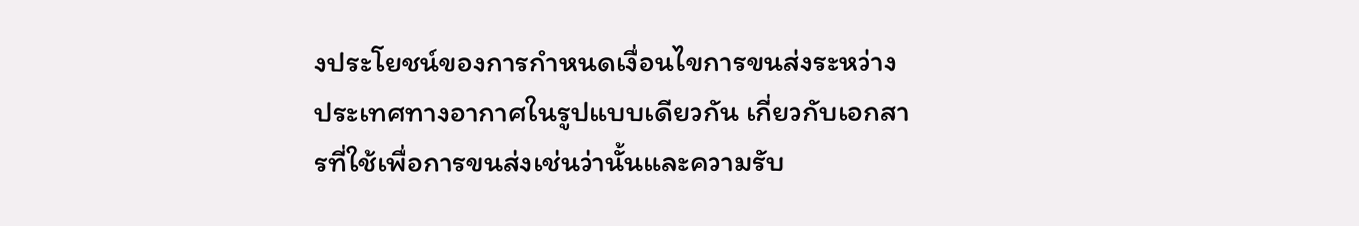งประโยชน์ของการกำหนดเงื่อนไขการขนส่งระหว่างประเทศทางอากาศในรูปแบบเดียวกัน เกี่ยวกับเอกสารที่ใช้เพื่อการขนส่งเช่นว่านั้นและความรับ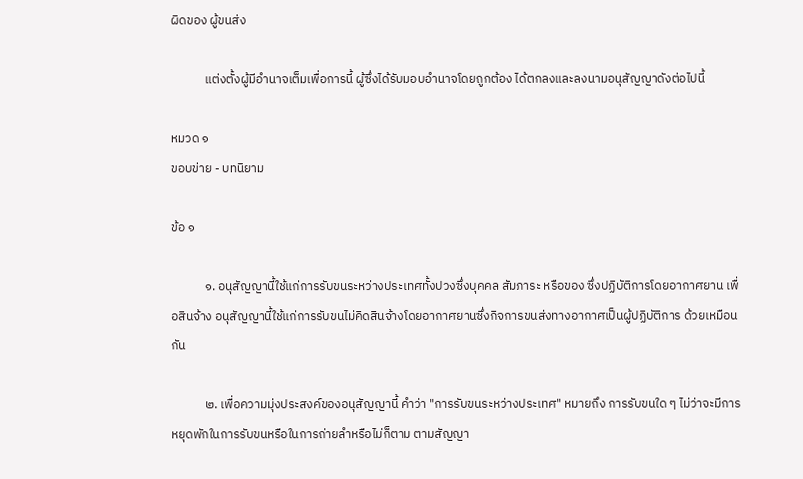ผิดของ ผู้ขนส่ง

            แต่งตั้งผู้มีอำนาจเต็มเพื่อการนี้ ผู้ซึ่งได้รับมอบอำนาจโดยถูกต้อง ได้ตกลงและลงนามอนุสัญญาดังต่อไปนี้

หมวด ๑
ขอบข่าย - บทนิยาม

ข้อ ๑

            ๑. อนุสัญญานี้ใช้แก่การรับขนระหว่างประเทศทั้งปวงซึ่งบุคคล สัมภาระ หรือของ ซึ่งปฏิบัติการโดยอากาศยาน เพื่อสินจ้าง อนุสัญญานี้ใช้แก่การรับขนไม่คิดสินจ้างโดยอากาศยานซึ่งกิจการขนส่งทางอากาศเป็นผู้ปฏิบัติการ ด้วยเหมือนกัน

            ๒. เพื่อความมุ่งประสงค์ของอนุสัญญานี้ คำว่า "การรับขนระหว่างประเทศ" หมายถึง การรับขนใด ๆ ไม่ว่าจะมีการหยุดพักในการรับขนหรือในการถ่ายลำหรือไม่ก็ตาม ตามสัญญา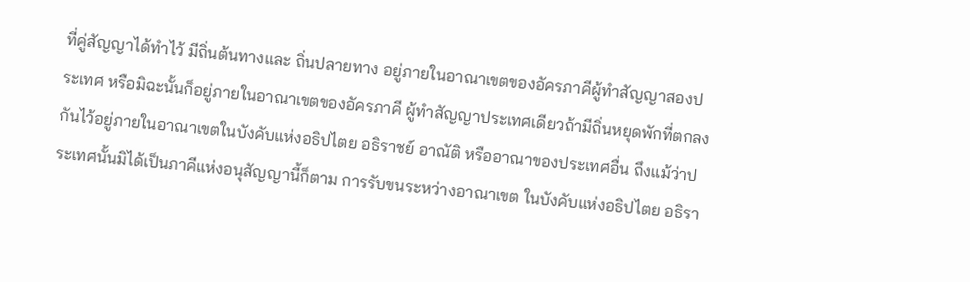ที่คู่สัญญาได้ทำไว้ มีถิ่นต้นทางและ ถิ่นปลายทาง อยู่ภายในอาณาเขตของอัครภาคีผู้ทำสัญญาสองประเทศ หรือมิฉะนั้นก็อยู่ภายในอาณาเขตของอัครภาคี ผู้ทำสัญญาประเทศเดียวถ้ามีถิ่นหยุดพักที่ตกลงกันไว้อยู่ภายในอาณาเขตในบังคับแห่งอธิปไตย อธิราชย์ อาณัติ หรืออาณาของประเทศอื่น ถึงแม้ว่าประเทศนั้นมิได้เป็นภาคีแห่งอนุสัญญานี้ก็ตาม การรับขนระหว่างอาณาเขต ในบังคับแห่งอธิปไตย อธิรา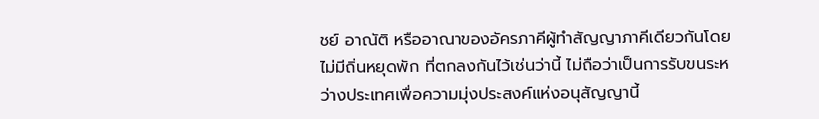ชย์ อาณัติ หรืออาณาของอัครภาคีผู้ทำสัญญาภาคีเดียวกันโดยไม่มีถิ่นหยุดพัก ที่ตกลงกันไว้เช่นว่านี้ ไม่ถือว่าเป็นการรับขนระหว่างประเทศเพื่อความมุ่งประสงค์แห่งอนุสัญญานี้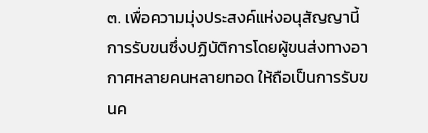๓. เพื่อความมุ่งประสงค์แห่งอนุสัญญานี้ การรับขนซึ่งปฏิบัติการโดยผู้ขนส่งทางอากาศหลายคนหลายทอด ให้ถือเป็นการรับขนค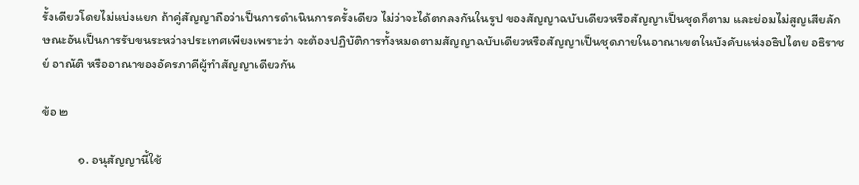รั้งเดียวโดยไม่แบ่งแยก ถ้าคู่สัญญาถือว่าเป็นการดำเนินการครั้งเดียว ไม่ว่าจะได้ตกลงกันในรูป ของสัญญาฉบับเดียวหรือสัญญาเป็นชุดก็ตาม และย่อมไม่สูญเสียลักษณะอันเป็นการรับขนระหว่างประเทศเพียงเพราะว่า จะต้องปฏิบัติการทั้งหมดตามสัญญาฉบับเดียวหรือสัญญาเป็นชุดภายในอาณาเขตในบังคับแห่งอธิปไตย อธิราชย์ อาณัติ หรืออาณาของอัครภาคีผู้ทำสัญญาเดียวกัน

ข้อ ๒

            ๑. อนุสัญญานี้ใช้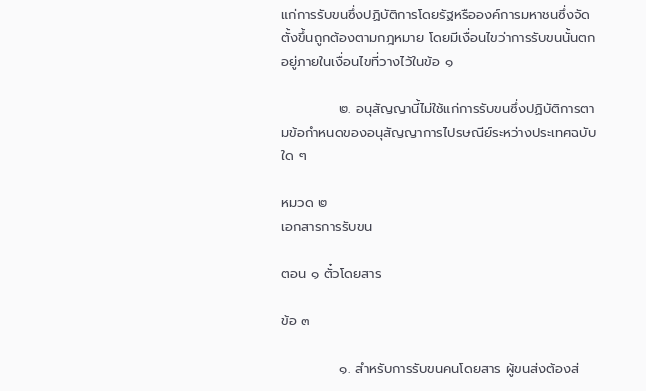แก่การรับขนซึ่งปฏิบัติการโดยรัฐหรือองค์การมหาชนซึ่งจัดตั้งขึ้นถูกต้องตามกฎหมาย โดยมีเงื่อนไขว่าการรับขนนั้นตกอยู่ภายในเงื่อนไขที่วางไว้ในข้อ ๑

            ๒. อนุสัญญานี้ไม่ใช้แก่การรับขนซึ่งปฏิบัติการตามข้อกำหนดของอนุสัญญาการไปรษณีย์ระหว่างประเทศฉบับใด ๆ

หมวด ๒
เอกสารการรับขน

ตอน ๑ ตั๋วโดยสาร

ข้อ ๓

            ๑. สำหรับการรับขนคนโดยสาร ผู้ขนส่งต้องส่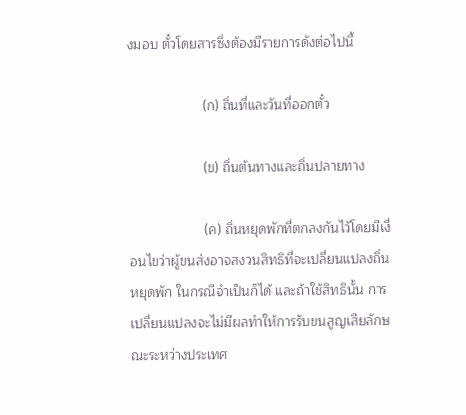งมอบ ตั๋วโดยสารซึ่งต้องมีรายการดังต่อไปนี้

                    (ก) ถิ่นที่และวันที่ออกตั๋ว

                    (ข) ถิ่นต้นทางและถิ่นปลายทาง

                    (ค) ถิ่นหยุดพักที่ตกลงกันไว้โดยมีเงื่อนไขว่าผู้ขนส่งอาจสงวนสิทธิที่จะเปลี่ยนแปลงถิ่นหยุดพัก ในกรณีจำเป็นก็ได้ และถ้าใช้สิทธินั้น การเปลี่ยนแปลงจะไม่มีผลทำให้การรับขนสูญเสียลักษณะระหว่างประเทศ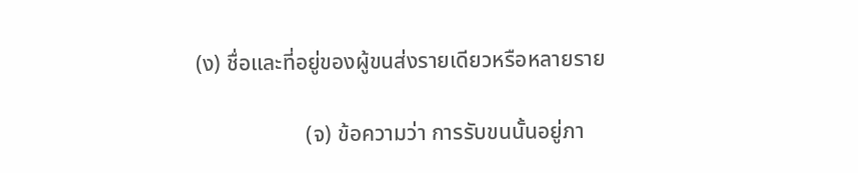(ง) ชื่อและที่อยู่ของผู้ขนส่งรายเดียวหรือหลายราย

                    (จ) ข้อความว่า การรับขนนั้นอยู่ภา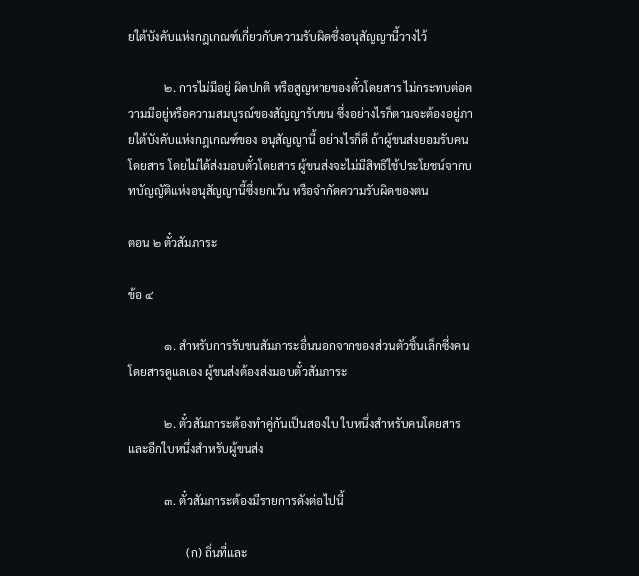ยใต้บังคับแห่งกฎเกณฑ์เกี่ยวกับความรับผิดซึ่งอนุสัญญานี้วางไว้

            ๒. การไม่มีอยู่ ผิดปกติ หรือสูญหายของตั๋วโดยสาร ไม่กระทบต่อความมีอยู่หรือความสมบูรณ์ของสัญญารับขน ซึ่งอย่างไรก็ตามจะต้องอยู่ภายใต้บังคับแห่งกฎเกณฑ์ของ อนุสัญญานี้ อย่างไรก็ดี ถ้าผู้ขนส่งยอมรับคนโดยสาร โดยไม่ได้ส่งมอบตั๋วโดยสาร ผู้ขนส่งจะไม่มีสิทธิใช้ประโยชน์จากบทบัญญัติแห่งอนุสัญญานี้ซึ่งยกเว้น หรือจำกัดความรับผิดของตน

ตอน ๒ ตั๋วสัมภาระ

ข้อ ๔

            ๑. สำหรับการรับขนสัมภาระอื่นนอกจากของส่วนตัวชิ้นเล็กซึ่งคนโดยสารดูแลเอง ผู้ขนส่งต้องส่งมอบตั๋วสัมภาระ

            ๒. ตั๋วสัมภาระต้องทำคู่กันเป็นสองใบ ใบหนึ่งสำหรับคนโดยสาร และอีกใบหนึ่งสำหรับผู้ขนส่ง

            ๓. ตั๋วสัมภาระต้องมีรายการดังต่อไปนี้

                    (ก) ถิ่นที่และ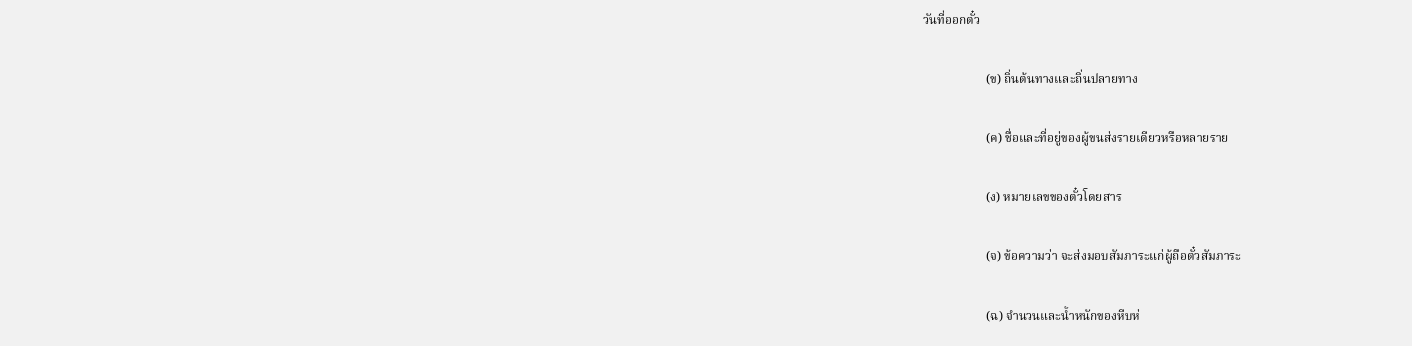วันที่ออกตั๋ว

                    (ข) ถิ่นต้นทางและถิ่นปลายทาง

                    (ค) ชื่อและที่อยู่ของผู้ขนส่งรายเดียวหรือหลายราย

                    (ง) หมายเลขของตั๋วโดยสาร

                    (จ) ข้อความว่า จะส่งมอบสัมภาระแก่ผู้ถือตั๋วสัมภาระ

                    (ฉ) จำนวนและน้ำหนักของหีบห่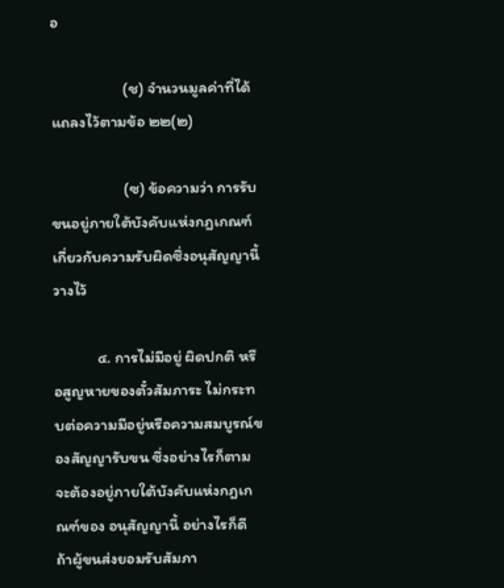อ

                    (ช) จำนวนมูลค่าที่ได้แถลงไว้ตามข้อ ๒๒(๒)

                    (ซ) ข้อความว่า การรับขนอยู่ภายใต้บังคับแห่งกฎเกณฑ์เกี่ยวกับความรับผิดซึ่งอนุสัญญานี้วางไว้

            ๔. การไม่มีอยู่ ผิดปกติ หรือสูญหายของตั๋วสัมภาระ ไม่กระทบต่อความมีอยู่หรือความสมบูรณ์ของสัญญารับขน ซึ่งอย่างไรก็ตามจะต้องอยู่ภายใต้บังคับแห่งกฎเกณฑ์ของ อนุสัญญานี้ อย่างไรก็ดี ถ้าผู้ขนส่งยอมรับสัมภา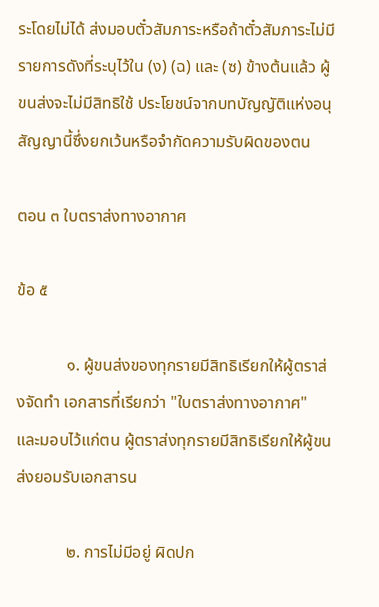ระโดยไม่ได้ ส่งมอบตั๋วสัมภาระหรือถ้าตั๋วสัมภาระไม่มีรายการดังที่ระบุไว้ใน (ง) (ฉ) และ (ซ) ข้างต้นแล้ว ผู้ขนส่งจะไม่มีสิทธิใช้ ประโยชน์จากบทบัญญัติแห่งอนุสัญญานี้ซึ่งยกเว้นหรือจำกัดความรับผิดของตน

ตอน ๓ ใบตราส่งทางอากาศ

ข้อ ๕

            ๑. ผู้ขนส่งของทุกรายมีสิทธิเรียกให้ผู้ตราส่งจัดทำ เอกสารที่เรียกว่า "ใบตราส่งทางอากาศ" และมอบไว้แก่ตน ผู้ตราส่งทุกรายมีสิทธิเรียกให้ผู้ขนส่งยอมรับเอกสารน

            ๒. การไม่มีอยู่ ผิดปก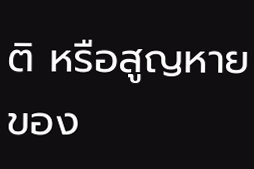ติ หรือสูญหายของ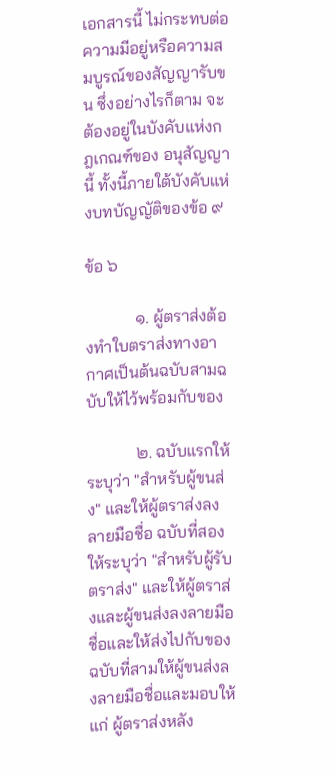เอกสารนี้ ไม่กระทบต่อความมีอยู่หรือความสมบูรณ์ของสัญญารับขน ซึ่งอย่างไรก็ตาม จะต้องอยู่ในบังคับแห่งกฎเกณฑ์ของ อนุสัญญานี้ ทั้งนี้ภายใต้บังคับแห่งบทบัญญัติของข้อ ๙

ข้อ ๖

            ๑. ผู้ตราส่งต้องทำใบตราส่งทางอากาศเป็นต้นฉบับสามฉบับให้ไว้พร้อมกับของ

            ๒. ฉบับแรกให้ระบุว่า "สำหรับผู้ขนส่ง" และให้ผู้ตราส่งลงลายมือชื่อ ฉบับที่สองให้ระบุว่า "สำหรับผู้รับตราส่ง" และให้ผู้ตราส่งและผู้ขนส่งลงลายมือชื่อและให้ส่งไปกับของ  ฉบับที่สามให้ผู้ขนส่งลงลายมือชื่อและมอบให้แก่ ผู้ตราส่งหลัง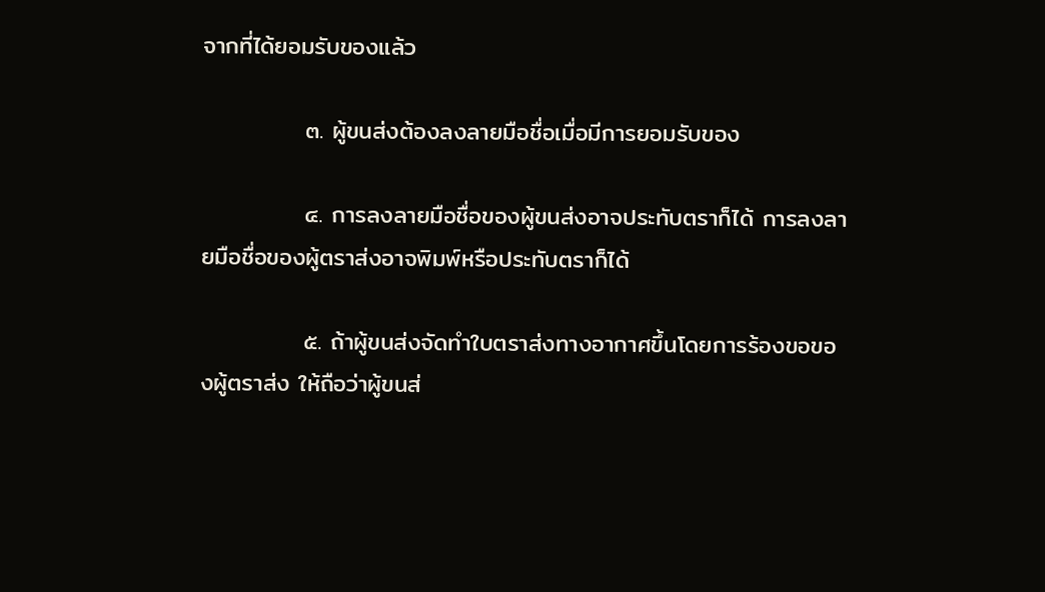จากที่ได้ยอมรับของแล้ว

            ๓. ผู้ขนส่งต้องลงลายมือชื่อเมื่อมีการยอมรับของ

            ๔. การลงลายมือชื่อของผู้ขนส่งอาจประทับตราก็ได้ การลงลายมือชื่อของผู้ตราส่งอาจพิมพ์หรือประทับตราก็ได้

            ๕. ถ้าผู้ขนส่งจัดทำใบตราส่งทางอากาศขึ้นโดยการร้องขอของผู้ตราส่ง ให้ถือว่าผู้ขนส่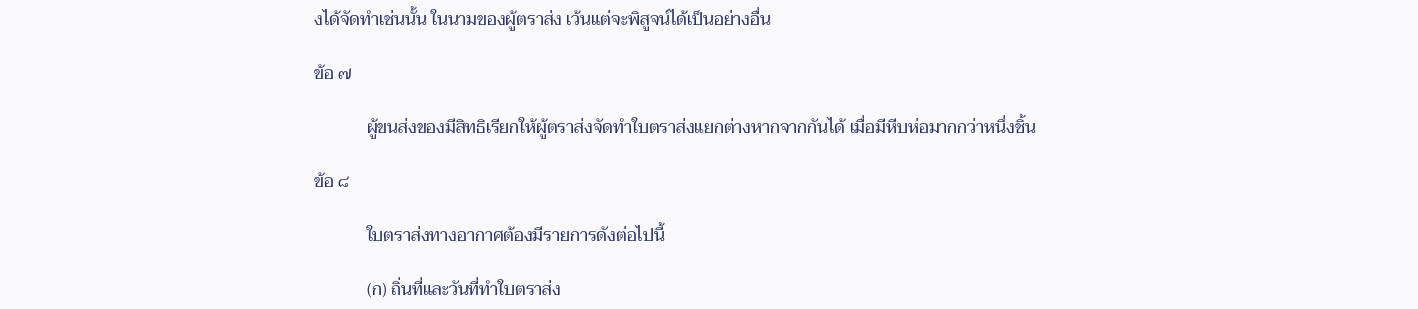งได้จัดทำเช่นนั้น ในนามของผู้ตราส่ง เว้นแต่จะพิสูจน์ได้เป็นอย่างอื่น

ข้อ ๗

            ผู้ขนส่งของมีสิทธิเรียกให้ผู้ตราส่งจัดทำใบตราส่งแยกต่างหากจากกันได้ เมื่อมีหีบห่อมากกว่าหนึ่งชิ้น

ข้อ ๘

            ใบตราส่งทางอากาศต้องมีรายการดังต่อไปนี้

            (ก) ถิ่นที่และวันที่ทำใบตราส่ง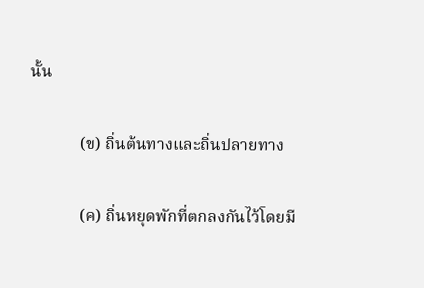นั้น

            (ข) ถิ่นต้นทางและถิ่นปลายทาง

            (ค) ถิ่นหยุดพักที่ตกลงกันไว้โดยมี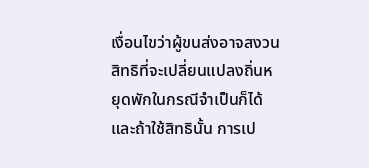เงื่อนไขว่าผู้ขนส่งอาจสงวนสิทธิที่จะเปลี่ยนแปลงถิ่นหยุดพักในกรณีจำเป็นก็ได้ และถ้าใช้สิทธินั้น การเป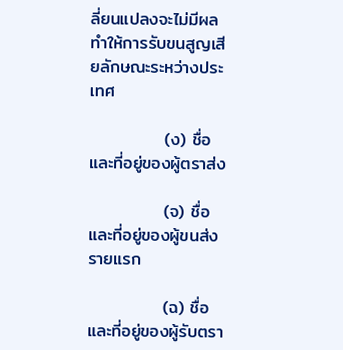ลี่ยนแปลงจะไม่มีผลทำให้การรับขนสูญเสียลักษณะระหว่างประเทศ

            (ง) ชื่อและที่อยู่ของผู้ตราส่ง

            (จ) ชื่อและที่อยู่ของผู้ขนส่งรายแรก

            (ฉ) ชื่อและที่อยู่ของผู้รับตรา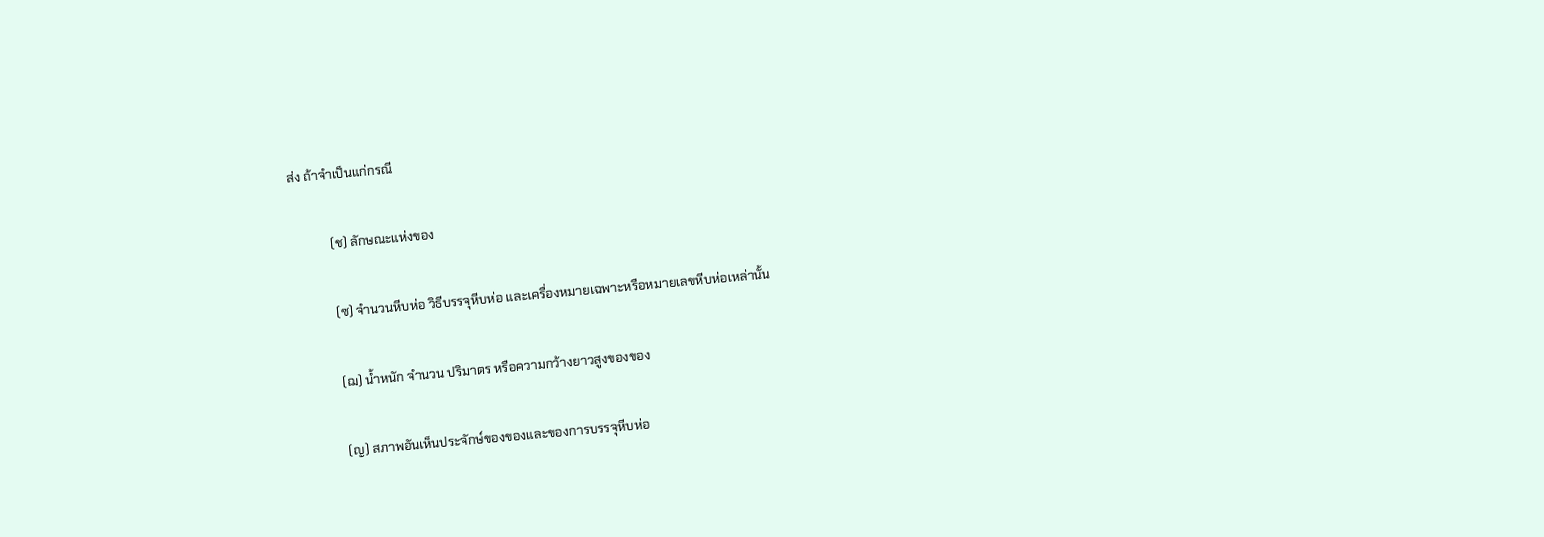ส่ง ถ้าจำเป็นแก่กรณี

            (ช) ลักษณะแห่งของ

            (ซ) จำนวนหีบห่อ วิธีบรรจุหีบห่อ และเครื่องหมายเฉพาะหรือหมายเลขหีบห่อเหล่านั้น

            (ฌ) น้ำหนัก จำนวน ปริมาตร หรือความกว้างยาวสูงของของ

            (ญ) สภาพอันเห็นประจักษ์ของของและของการบรรจุหีบห่อ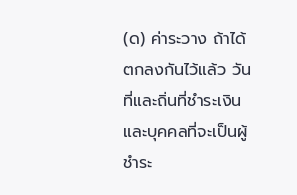(ด) ค่าระวาง ถ้าได้ตกลงกันไว้แล้ว วันที่และถิ่นที่ชำระเงิน และบุคคลที่จะเป็นผู้ชำระ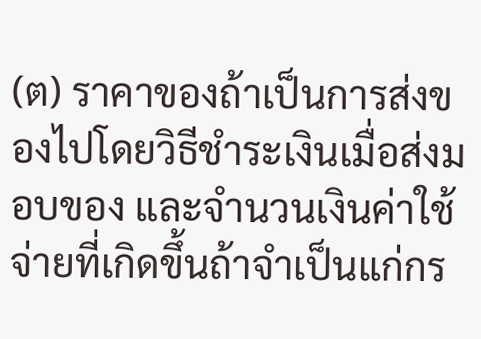(ต) ราคาของถ้าเป็นการส่งของไปโดยวิธีชำระเงินเมื่อส่งมอบของ และจำนวนเงินค่าใช้จ่ายที่เกิดขึ้นถ้าจำเป็นแก่กร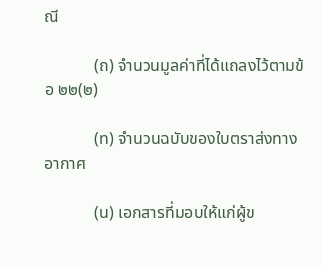ณี

            (ถ) จำนวนมูลค่าที่ได้แถลงไว้ตามข้อ ๒๒(๒)

            (ท) จำนวนฉบับของใบตราส่งทางอากาศ

            (น) เอกสารที่มอบให้แก่ผู้ข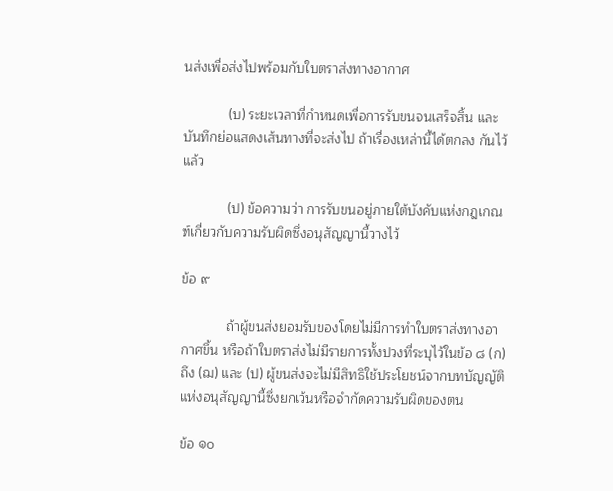นส่งเพื่อส่งไปพร้อมกับใบตราส่งทางอากาศ

            (บ) ระยะเวลาที่กำหนดเพื่อการรับขนจนเสร็จสิ้น และบันทึกย่อแสดงเส้นทางที่จะส่งไป ถ้าเรื่องเหล่านี้ได้ตกลง กันไว้แล้ว

            (ป) ข้อความว่า การรับขนอยู่ภายใต้บังคับแห่งกฎเกณฑ์เกี่ยวกับความรับผิดซึ่งอนุสัญญานี้วางไว้

ข้อ ๙

            ถ้าผู้ขนส่งยอมรับของโดยไม่มีการทำใบตราส่งทางอากาศขึ้น หรือถ้าใบตราส่งไม่มีรายการทั้งปวงที่ระบุไว้ในข้อ ๘ (ก) ถึง (ฌ) และ (ป) ผู้ขนส่งจะไม่มีสิทธิใช้ประโยชน์จากบทบัญญัติแห่งอนุสัญญานี้ซึ่งยกเว้นหรือจำกัดความรับผิดของตน

ข้อ ๑๐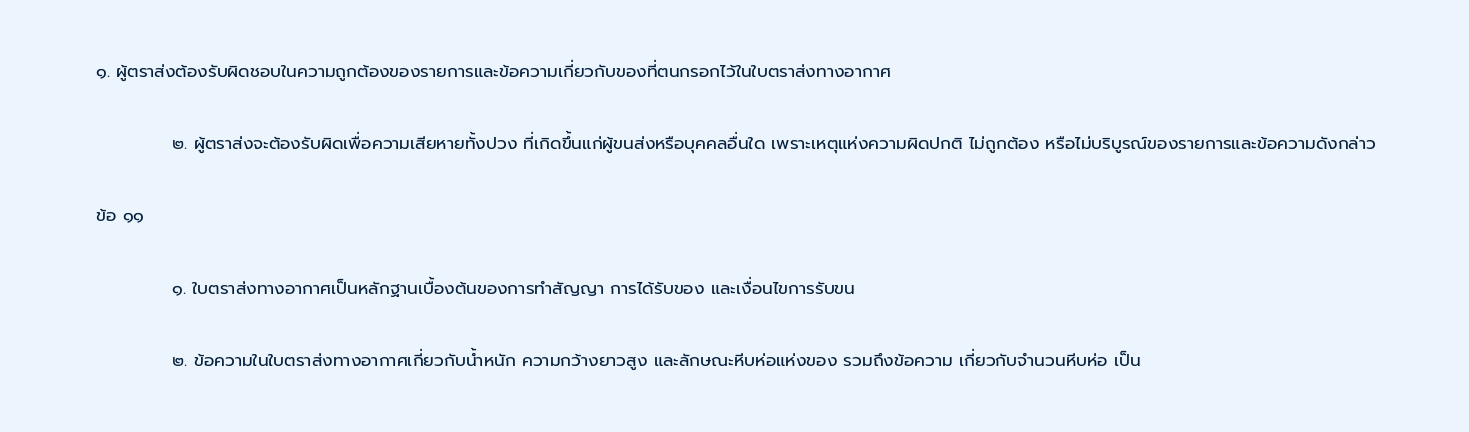๑. ผู้ตราส่งต้องรับผิดชอบในความถูกต้องของรายการและข้อความเกี่ยวกับของที่ตนกรอกไว้ในใบตราส่งทางอากาศ

            ๒. ผู้ตราส่งจะต้องรับผิดเพื่อความเสียหายทั้งปวง ที่เกิดขึ้นแก่ผู้ขนส่งหรือบุคคลอื่นใด เพราะเหตุแห่งความผิดปกติ ไม่ถูกต้อง หรือไม่บริบูรณ์ของรายการและข้อความดังกล่าว

ข้อ ๑๑

            ๑. ใบตราส่งทางอากาศเป็นหลักฐานเบื้องต้นของการทำสัญญา การได้รับของ และเงื่อนไขการรับขน

            ๒. ข้อความในใบตราส่งทางอากาศเกี่ยวกับน้ำหนัก ความกว้างยาวสูง และลักษณะหีบห่อแห่งของ รวมถึงข้อความ เกี่ยวกับจำนวนหีบห่อ เป็น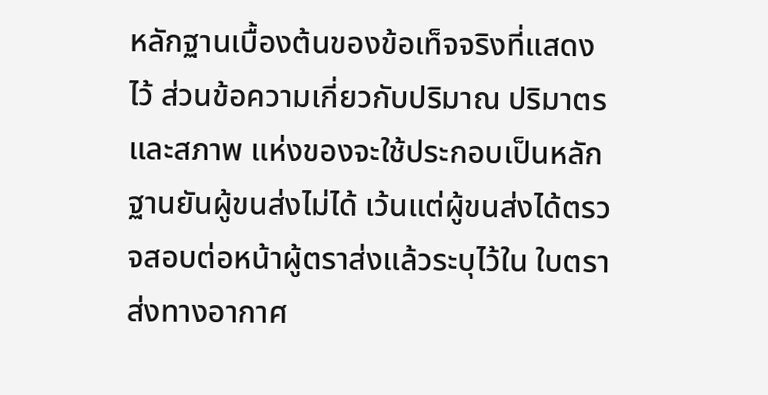หลักฐานเบื้องต้นของข้อเท็จจริงที่แสดงไว้ ส่วนข้อความเกี่ยวกับปริมาณ ปริมาตร และสภาพ แห่งของจะใช้ประกอบเป็นหลักฐานยันผู้ขนส่งไม่ได้ เว้นแต่ผู้ขนส่งได้ตรวจสอบต่อหน้าผู้ตราส่งแล้วระบุไว้ใน ใบตราส่งทางอากาศ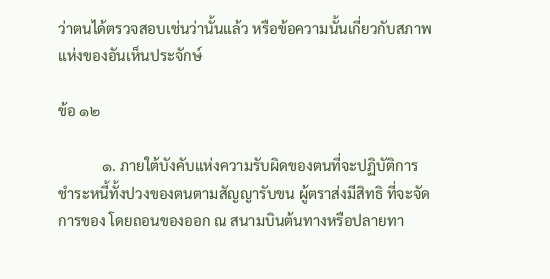ว่าตนได้ตรวจสอบเช่นว่านั้นแล้ว หรือข้อความนั้นเกี่ยวกับสภาพแห่งของอันเห็นประจักษ์

ข้อ ๑๒

            ๑. ภายใต้บังคับแห่งความรับผิดของตนที่จะปฏิบัติการชำระหนี้ทั้งปวงของตนตามสัญญารับขน ผู้ตราส่งมีสิทธิ ที่จะจัดการของ โดยถอนของออก ณ สนามบินต้นทางหรือปลายทา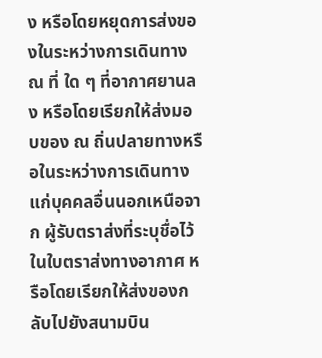ง หรือโดยหยุดการส่งของในระหว่างการเดินทาง ณ ที่ ใด ๆ ที่อากาศยานลง หรือโดยเรียกให้ส่งมอบของ ณ ถิ่นปลายทางหรือในระหว่างการเดินทางแก่บุคคลอื่นนอกเหนือจาก ผู้รับตราส่งที่ระบุชื่อไว้ในใบตราส่งทางอากาศ หรือโดยเรียกให้ส่งของกลับไปยังสนามบิน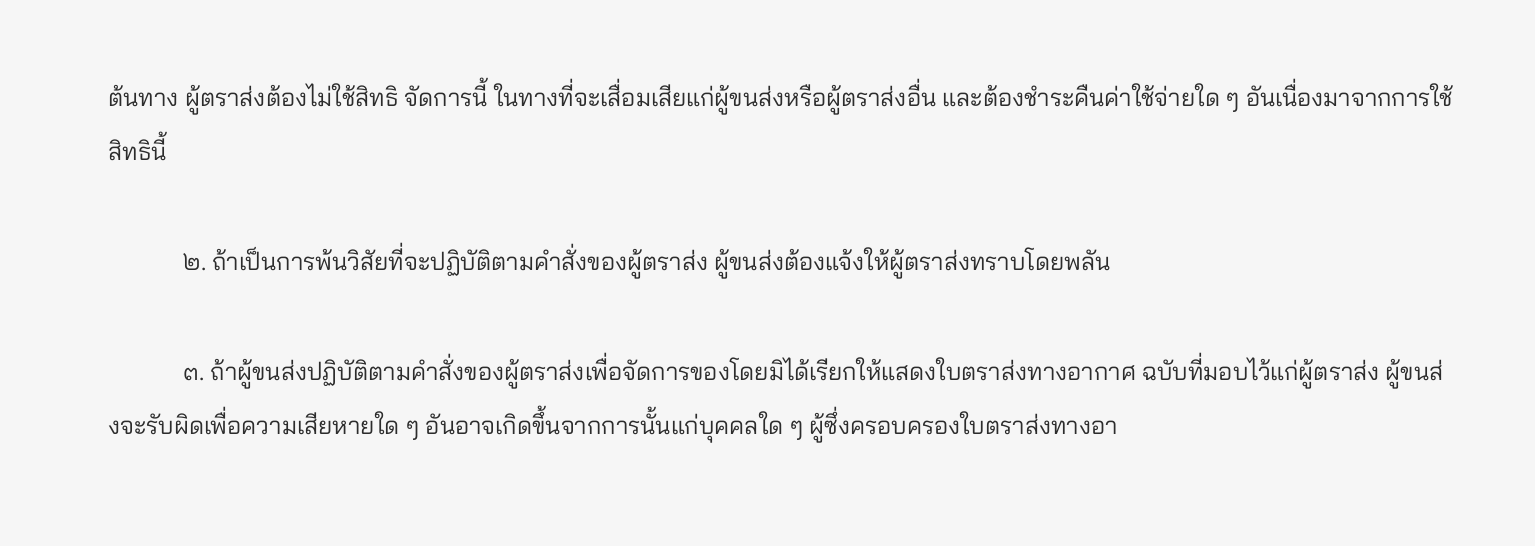ต้นทาง ผู้ตราส่งต้องไม่ใช้สิทธิ จัดการนี้ ในทางที่จะเสื่อมเสียแก่ผู้ขนส่งหรือผู้ตราส่งอื่น และต้องชำระคืนค่าใช้จ่ายใด ๆ อันเนื่องมาจากการใช้สิทธินี้

            ๒. ถ้าเป็นการพ้นวิสัยที่จะปฏิบัติตามคำสั่งของผู้ตราส่ง ผู้ขนส่งต้องแจ้งให้ผู้ตราส่งทราบโดยพลัน

            ๓. ถ้าผู้ขนส่งปฏิบัติตามคำสั่งของผู้ตราส่งเพื่อจัดการของโดยมิได้เรียกให้แสดงใบตราส่งทางอากาศ ฉบับที่มอบไว้แก่ผู้ตราส่ง ผู้ขนส่งจะรับผิดเพื่อความเสียหายใด ๆ อันอาจเกิดขึ้นจากการนั้นแก่บุคคลใด ๆ ผู้ซึ่งครอบครองใบตราส่งทางอา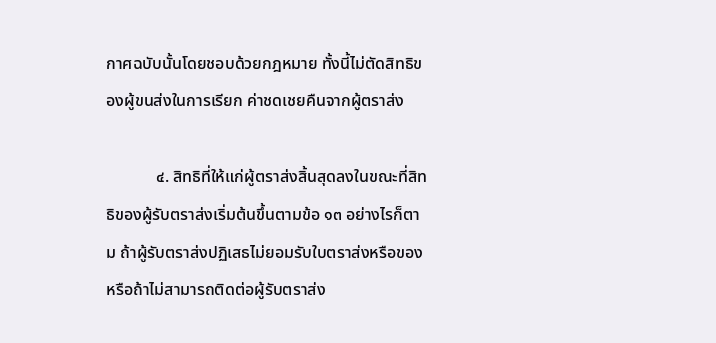กาศฉบับนั้นโดยชอบด้วยกฎหมาย ทั้งนี้ไม่ตัดสิทธิของผู้ขนส่งในการเรียก ค่าชดเชยคืนจากผู้ตราส่ง

            ๔. สิทธิที่ให้แก่ผู้ตราส่งสิ้นสุดลงในขณะที่สิทธิของผู้รับตราส่งเริ่มต้นขึ้นตามข้อ ๑๓ อย่างไรก็ตาม ถ้าผู้รับตราส่งปฏิเสธไม่ยอมรับใบตราส่งหรือของ หรือถ้าไม่สามารถติดต่อผู้รับตราส่ง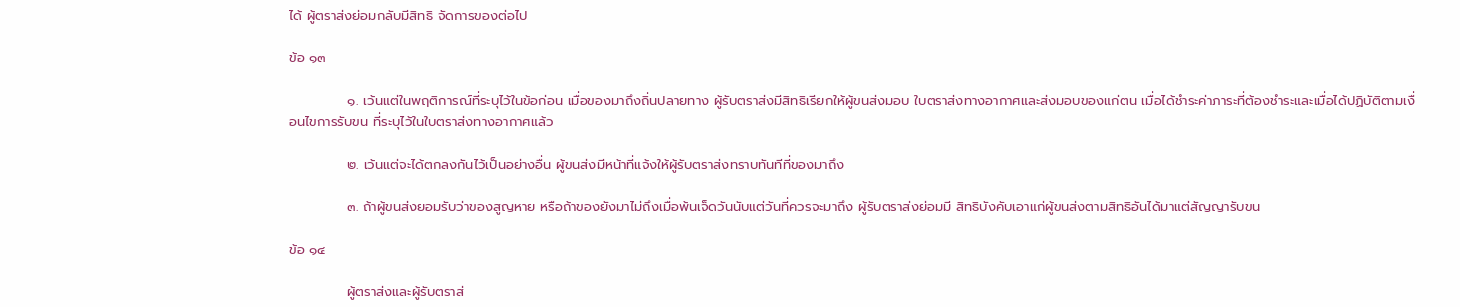ได้ ผู้ตราส่งย่อมกลับมีสิทธิ จัดการของต่อไป

ข้อ ๑๓

            ๑. เว้นแต่ในพฤติการณ์ที่ระบุไว้ในข้อก่อน เมื่อของมาถึงถิ่นปลายทาง ผู้รับตราส่งมีสิทธิเรียกให้ผู้ขนส่งมอบ ใบตราส่งทางอากาศและส่งมอบของแก่ตน เมื่อได้ชำระค่าภาระที่ต้องชำระและเมื่อได้ปฏิบัติตามเงื่อนไขการรับขน ที่ระบุไว้ในใบตราส่งทางอากาศแล้ว

            ๒. เว้นแต่จะได้ตกลงกันไว้เป็นอย่างอื่น ผู้ขนส่งมีหน้าที่แจ้งให้ผู้รับตราส่งทราบทันทีที่ของมาถึง

            ๓. ถ้าผู้ขนส่งยอมรับว่าของสูญหาย หรือถ้าของยังมาไม่ถึงเมื่อพ้นเจ็ดวันนับแต่วันที่ควรจะมาถึง ผู้รับตราส่งย่อมมี สิทธิบังคับเอาแก่ผู้ขนส่งตามสิทธิอันได้มาแต่สัญญารับขน

ข้อ ๑๔

            ผู้ตราส่งและผู้รับตราส่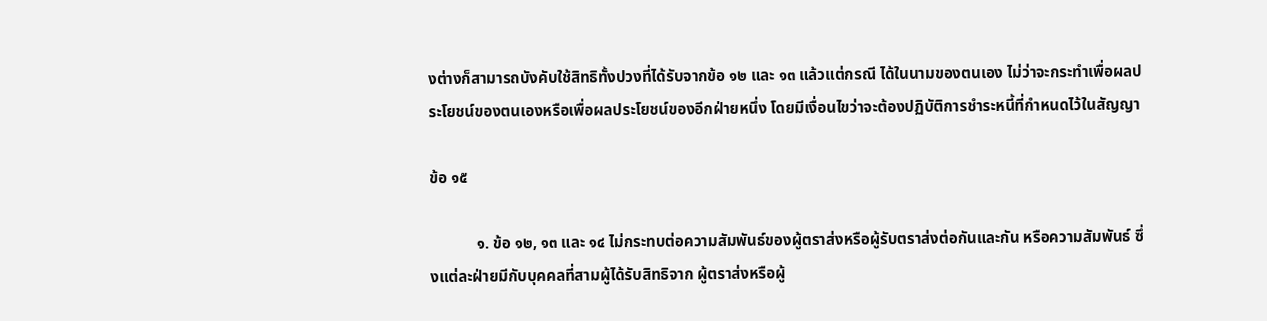งต่างก็สามารถบังคับใช้สิทธิทั้งปวงที่ได้รับจากข้อ ๑๒ และ ๑๓ แล้วแต่กรณี ได้ในนามของตนเอง ไม่ว่าจะกระทำเพื่อผลประโยชน์ของตนเองหรือเพื่อผลประโยชน์ของอีกฝ่ายหนึ่ง โดยมีเงื่อนไขว่าจะต้องปฏิบัติการชำระหนี้ที่กำหนดไว้ในสัญญา

ข้อ ๑๕

            ๑. ข้อ ๑๒, ๑๓ และ ๑๔ ไม่กระทบต่อความสัมพันธ์ของผู้ตราส่งหรือผู้รับตราส่งต่อกันและกัน หรือความสัมพันธ์ ซึ่งแต่ละฝ่ายมีกับบุคคลที่สามผู้ได้รับสิทธิจาก ผู้ตราส่งหรือผู้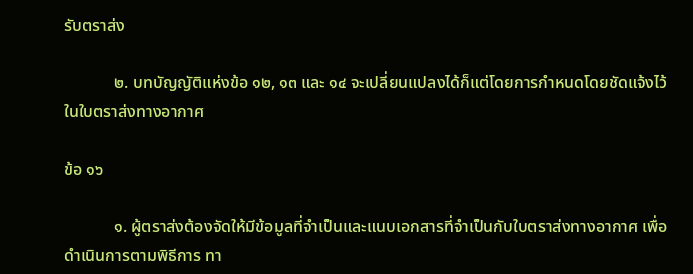รับตราส่ง

            ๒. บทบัญญัติแห่งข้อ ๑๒, ๑๓ และ ๑๔ จะเปลี่ยนแปลงได้ก็แต่โดยการกำหนดโดยชัดแจ้งไว้ในใบตราส่งทางอากาศ

ข้อ ๑๖

            ๑. ผู้ตราส่งต้องจัดให้มีข้อมูลที่จำเป็นและแนบเอกสารที่จำเป็นกับใบตราส่งทางอากาศ เพื่อดำเนินการตามพิธีการ ทา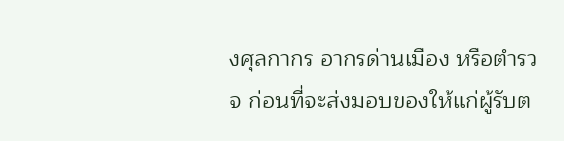งศุลกากร อากรด่านเมือง หรือตำรวจ ก่อนที่จะส่งมอบของให้แก่ผู้รับต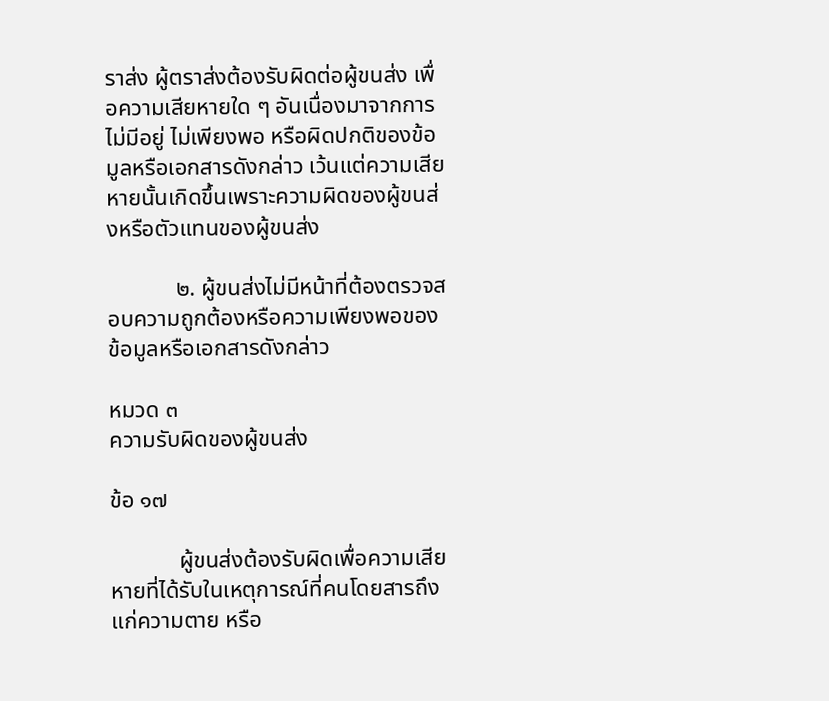ราส่ง ผู้ตราส่งต้องรับผิดต่อผู้ขนส่ง เพื่อความเสียหายใด ๆ อันเนื่องมาจากการไม่มีอยู่ ไม่เพียงพอ หรือผิดปกติของข้อมูลหรือเอกสารดังกล่าว เว้นแต่ความเสียหายนั้นเกิดขึ้นเพราะความผิดของผู้ขนส่งหรือตัวแทนของผู้ขนส่ง

            ๒. ผู้ขนส่งไม่มีหน้าที่ต้องตรวจสอบความถูกต้องหรือความเพียงพอของข้อมูลหรือเอกสารดังกล่าว

หมวด ๓
ความรับผิดของผู้ขนส่ง

ข้อ ๑๗

            ผู้ขนส่งต้องรับผิดเพื่อความเสียหายที่ได้รับในเหตุการณ์ที่คนโดยสารถึงแก่ความตาย หรือ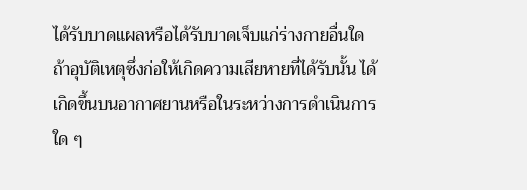ได้รับบาดแผลหรือได้รับบาดเจ็บแก่ร่างกายอื่นใด ถ้าอุบัติเหตุซึ่งก่อให้เกิดความเสียหายที่ได้รับนั้น ได้เกิดขึ้นบนอากาศยานหรือในระหว่างการดำเนินการใด ๆ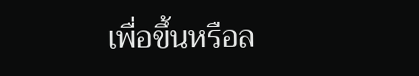เพื่อขึ้นหรือล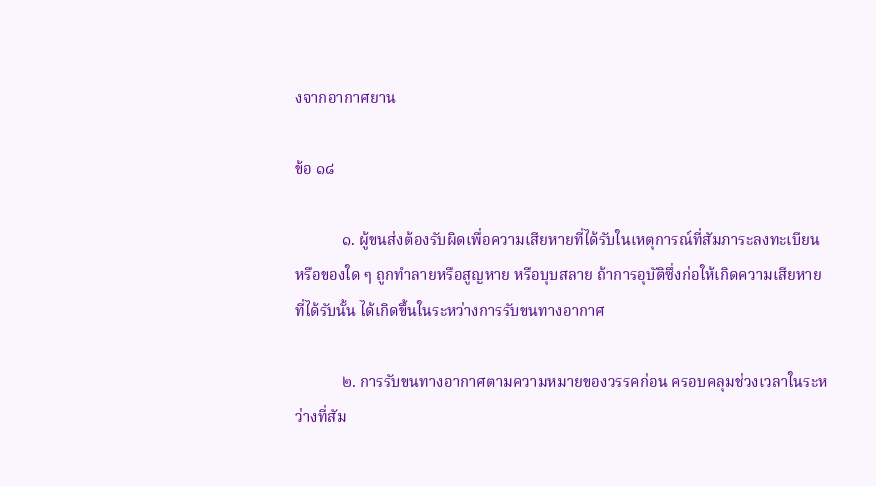งจากอากาศยาน

ข้อ ๑๘

            ๑. ผู้ขนส่งต้องรับผิดเพื่อความเสียหายที่ได้รับในเหตุการณ์ที่สัมภาระลงทะเบียนหรือของใด ๆ ถูกทำลายหรือสูญหาย หรือบุบสลาย ถ้าการอุบัติซึ่งก่อให้เกิดความเสียหายที่ได้รับนั้น ได้เกิดขึ้นในระหว่างการรับขนทางอากาศ

            ๒. การรับขนทางอากาศตามความหมายของวรรคก่อน ครอบคลุมช่วงเวลาในระหว่างที่สัม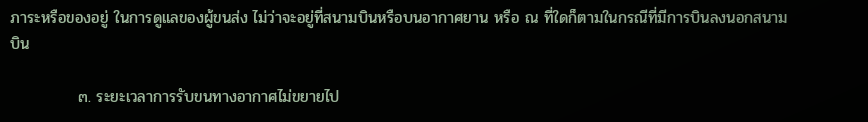ภาระหรือของอยู่ ในการดูแลของผู้ขนส่ง ไม่ว่าจะอยู่ที่สนามบินหรือบนอากาศยาน หรือ ณ ที่ใดก็ตามในกรณีที่มีการบินลงนอกสนามบิน

            ๓. ระยะเวลาการรับขนทางอากาศไม่ขยายไป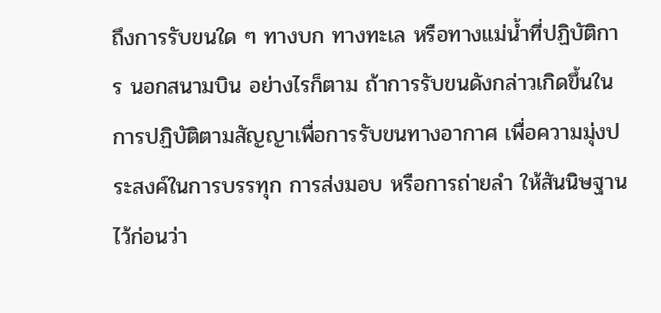ถึงการรับขนใด ๆ ทางบก ทางทะเล หรือทางแม่น้ำที่ปฏิบัติการ นอกสนามบิน อย่างไรก็ตาม ถ้าการรับขนดังกล่าวเกิดขึ้นในการปฏิบัติตามสัญญาเพื่อการรับขนทางอากาศ เพื่อความมุ่งประสงค์ในการบรรทุก การส่งมอบ หรือการถ่ายลำ ให้สันนิษฐานไว้ก่อนว่า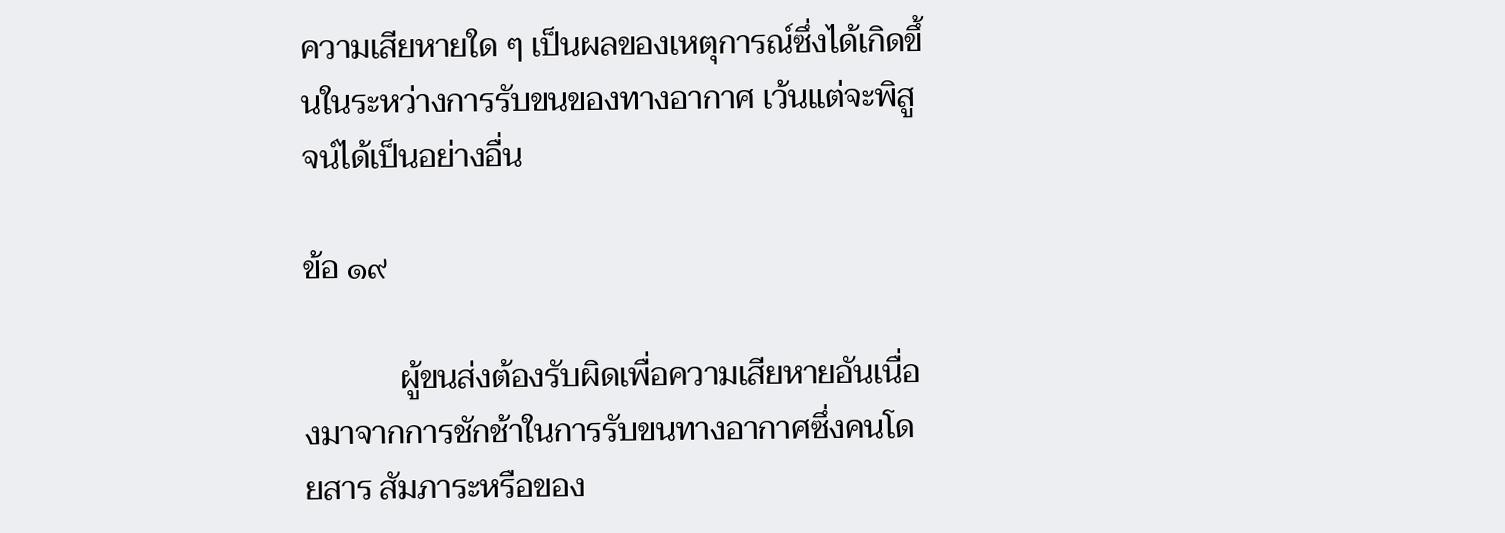ความเสียหายใด ๆ เป็นผลของเหตุการณ์ซึ่งได้เกิดขึ้นในระหว่างการรับขนของทางอากาศ เว้นแต่จะพิสูจน์ได้เป็นอย่างอื่น

ข้อ ๑๙

            ผู้ขนส่งต้องรับผิดเพื่อความเสียหายอันเนื่องมาจากการชักช้าในการรับขนทางอากาศซึ่งคนโดยสาร สัมภาระหรือของ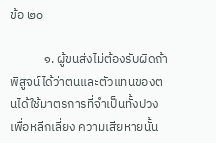ข้อ ๒๐

            ๑. ผู้ขนส่งไม่ต้องรับผิดถ้าพิสูจน์ได้ว่าตนและตัวแทนของตนได้ใช้มาตรการที่จำเป็นทั้งปวงเพื่อหลีกเลี่ยง ความเสียหายนั้น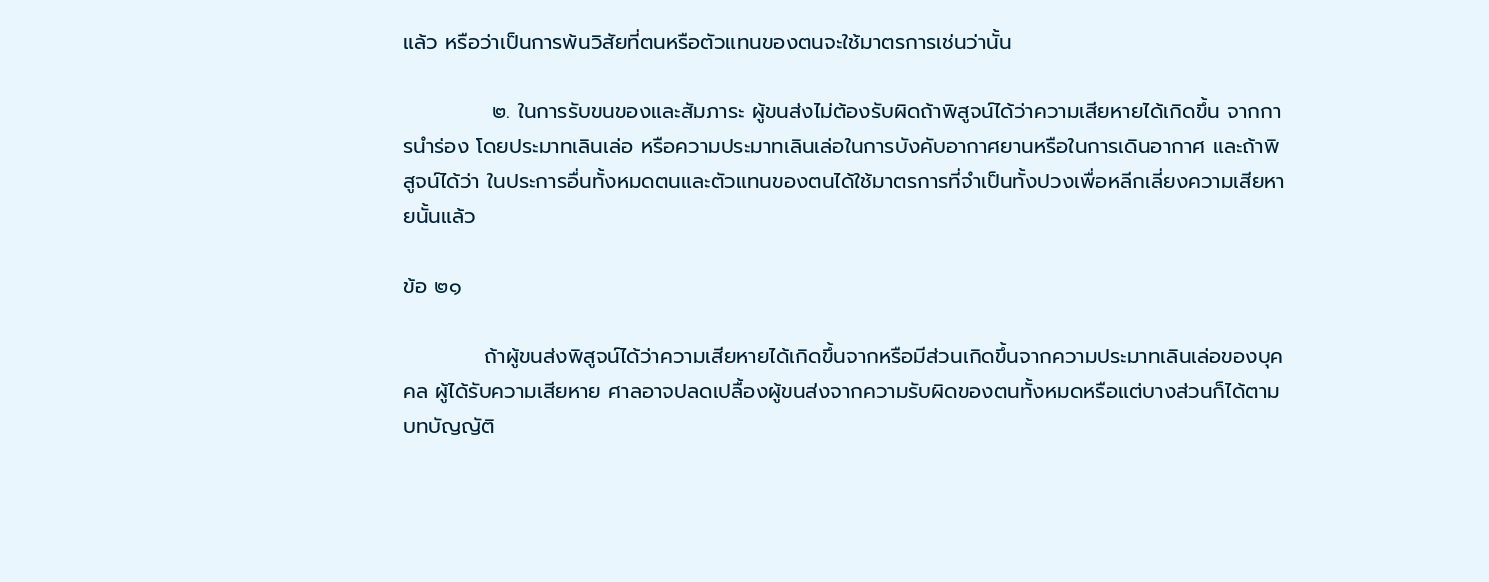แล้ว หรือว่าเป็นการพ้นวิสัยที่ตนหรือตัวแทนของตนจะใช้มาตรการเช่นว่านั้น

            ๒. ในการรับขนของและสัมภาระ ผู้ขนส่งไม่ต้องรับผิดถ้าพิสูจน์ได้ว่าความเสียหายได้เกิดขึ้น จากการนำร่อง โดยประมาทเลินเล่อ หรือความประมาทเลินเล่อในการบังคับอากาศยานหรือในการเดินอากาศ และถ้าพิสูจน์ได้ว่า ในประการอื่นทั้งหมดตนและตัวแทนของตนได้ใช้มาตรการที่จำเป็นทั้งปวงเพื่อหลีกเลี่ยงความเสียหายนั้นแล้ว

ข้อ ๒๑

           ถ้าผู้ขนส่งพิสูจน์ได้ว่าความเสียหายได้เกิดขึ้นจากหรือมีส่วนเกิดขึ้นจากความประมาทเลินเล่อของบุคคล ผู้ได้รับความเสียหาย ศาลอาจปลดเปลื้องผู้ขนส่งจากความรับผิดของตนทั้งหมดหรือแต่บางส่วนก็ได้ตามบทบัญญัติ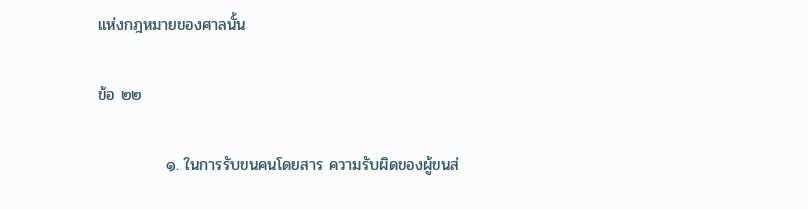แห่งกฎหมายของศาลนั้น

ข้อ ๒๒

            ๑. ในการรับขนคนโดยสาร ความรับผิดของผู้ขนส่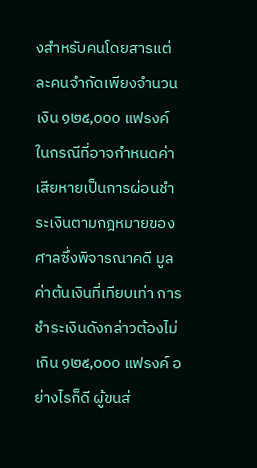งสำหรับคนโดยสารแต่ละคนจำกัดเพียงจำนวนเงิน ๑๒๕,๐๐๐ แฟรงค์ ในกรณีที่อาจกำหนดค่าเสียหายเป็นการผ่อนชำระเงินตามกฎหมายของศาลซึ่งพิจารณาคดี มูลค่าต้นเงินที่เทียบเท่า การชำระเงินดังกล่าวต้องไม่เกิน ๑๒๕,๐๐๐ แฟรงค์ อย่างไรก็ดี ผู้ขนส่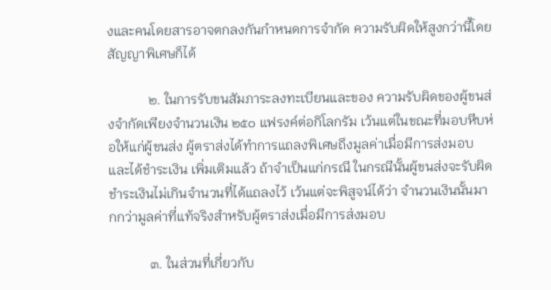งและคนโดยสารอาจตกลงกันกำหนดการจำกัด ความรับผิดให้สูงกว่านี้โดยสัญญาพิเศษก็ได้

            ๒. ในการรับขนสัมภาระลงทะเบียนและของ ความรับผิดของผู้ขนส่งจำกัดเพียงจำนวนเงิน ๒๕๐ แฟรงค์ต่อกิโลกรัม เว้นแต่ในขณะที่มอบหีบห่อให้แก่ผู้ขนส่ง ผู้ตราส่งได้ทำการแถลงพิเศษถึงมูลค่าเมื่อมีการส่งมอบ และได้ชำระเงิน เพิ่มเติมแล้ว ถ้าจำเป็นแก่กรณี ในกรณีนั้นผู้ขนส่งจะรับผิดชำระเงินไม่เกินจำนวนที่ได้แถลงไว้ เว้นแต่จะพิสูจน์ได้ว่า จำนวนเงินนั้นมากกว่ามูลค่าที่แท้จริงสำหรับผู้ตราส่งเมื่อมีการส่งมอบ

            ๓. ในส่วนที่เกี่ยวกับ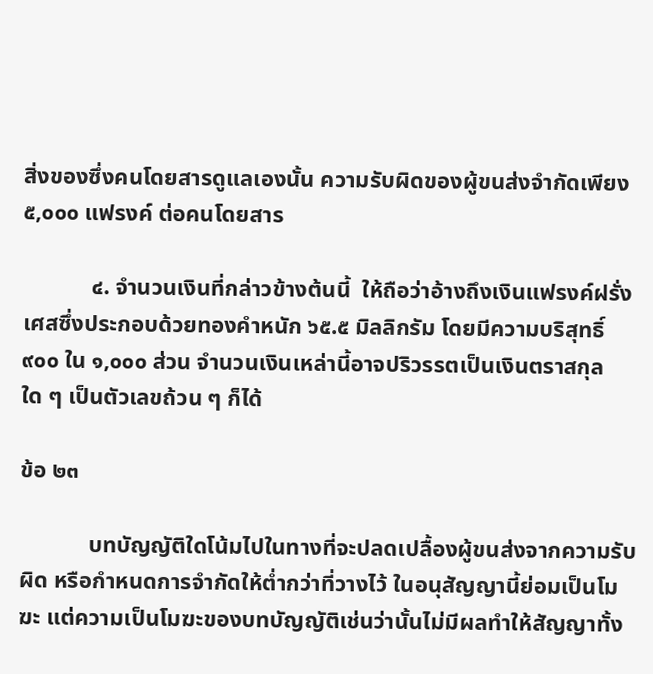สิ่งของซึ่งคนโดยสารดูแลเองนั้น ความรับผิดของผู้ขนส่งจำกัดเพียง ๕,๐๐๐ แฟรงค์ ต่อคนโดยสาร

            ๔. จำนวนเงินที่กล่าวข้างต้นนี้  ให้ถือว่าอ้างถึงเงินแฟรงค์ฝรั่งเศสซึ่งประกอบด้วยทองคำหนัก ๖๕.๕ มิลลิกรัม โดยมีความบริสุทธิ์ ๙๐๐ ใน ๑,๐๐๐ ส่วน จำนวนเงินเหล่านี้อาจปริวรรตเป็นเงินตราสกุลใด ๆ เป็นตัวเลขถ้วน ๆ ก็ได้

ข้อ ๒๓

            บทบัญญัติใดโน้มไปในทางที่จะปลดเปลื้องผู้ขนส่งจากความรับผิด หรือกำหนดการจำกัดให้ต่ำกว่าที่วางไว้ ในอนุสัญญานี้ย่อมเป็นโมฆะ แต่ความเป็นโมฆะของบทบัญญัติเช่นว่านั้นไม่มีผลทำให้สัญญาทั้ง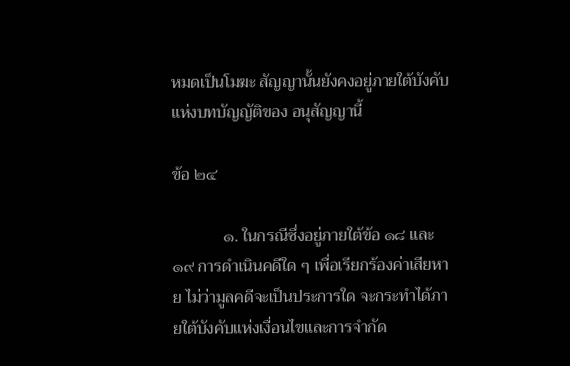หมดเป็นโมฆะ สัญญานั้นยังคงอยู่ภายใต้บังคับแห่งบทบัญญัติของ อนุสัญญานี้

ข้อ ๒๔

            ๑. ในกรณีซึ่งอยู่ภายใต้ข้อ ๑๘ และ ๑๙ การดำเนินคดีใด ๆ เพื่อเรียกร้องค่าเสียหาย ไม่ว่ามูลคดีจะเป็นประการใด จะกระทำได้ภายใต้บังคับแห่งเงื่อนไขและการจำกัด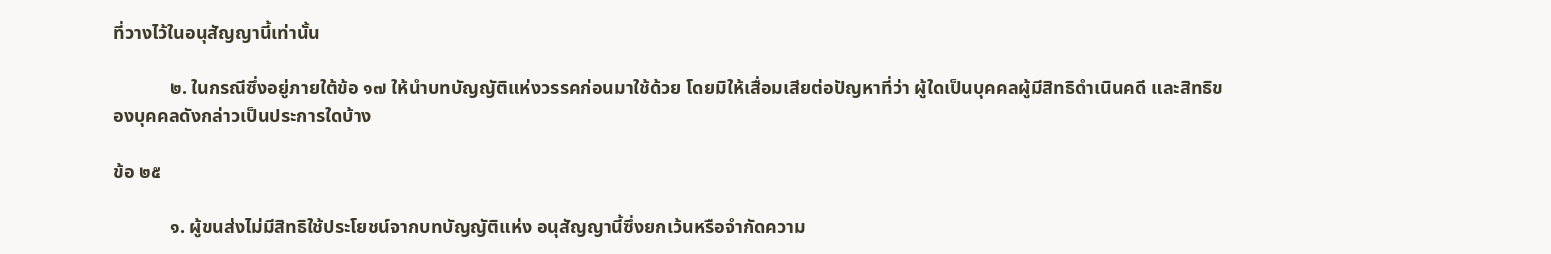ที่วางไว้ในอนุสัญญานี้เท่านั้น

            ๒. ในกรณีซึ่งอยู่ภายใต้ข้อ ๑๗ ให้นำบทบัญญัติแห่งวรรคก่อนมาใช้ด้วย โดยมิให้เสื่อมเสียต่อปัญหาที่ว่า ผู้ใดเป็นบุคคลผู้มีสิทธิดำเนินคดี และสิทธิของบุคคลดังกล่าวเป็นประการใดบ้าง

ข้อ ๒๕

            ๑. ผู้ขนส่งไม่มีสิทธิใช้ประโยชน์จากบทบัญญัติแห่ง อนุสัญญานี้ซึ่งยกเว้นหรือจำกัดความ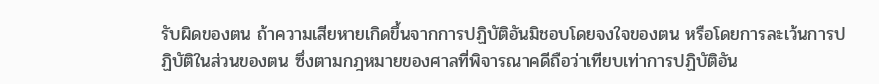รับผิดของตน ถ้าความเสียหายเกิดขึ้นจากการปฏิบัติอันมิชอบโดยจงใจของตน หรือโดยการละเว้นการปฏิบัติในส่วนของตน ซึ่งตามกฎหมายของศาลที่พิจารณาคดีถือว่าเทียบเท่าการปฏิบัติอัน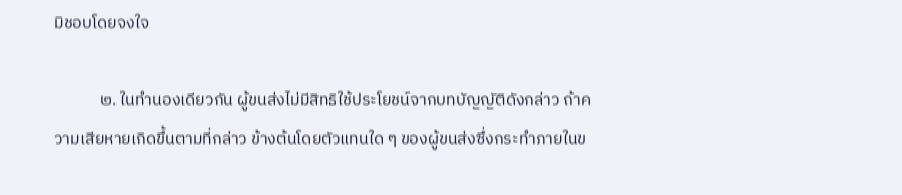มิชอบโดยจงใจ

            ๒. ในทำนองเดียวกัน ผู้ขนส่งไม่มีสิทธิใช้ประโยชน์จากบทบัญญัติดังกล่าว ถ้าความเสียหายเกิดขึ้นตามที่กล่าว ข้างต้นโดยตัวแทนใด ๆ ของผู้ขนส่งซึ่งกระทำภายในข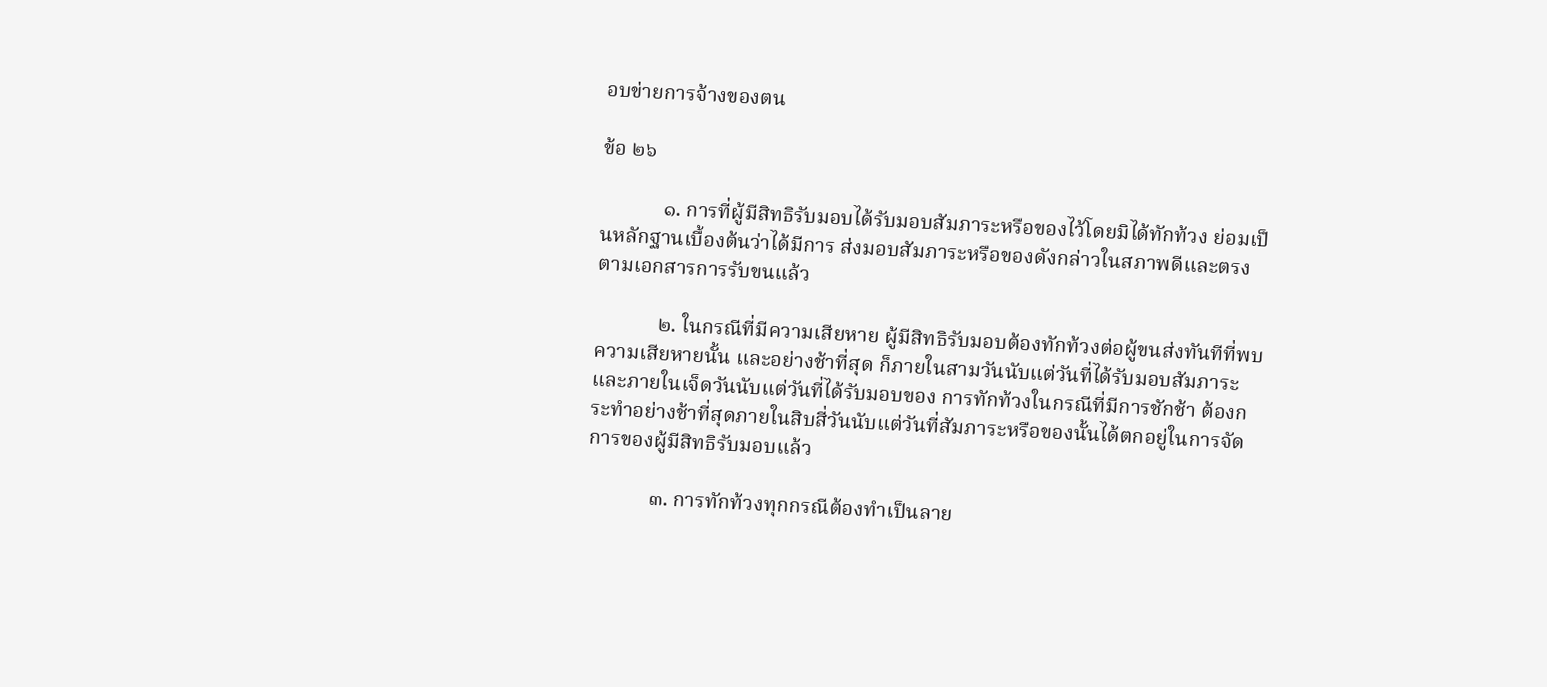อบข่ายการจ้างของตน

ข้อ ๒๖

            ๑. การที่ผู้มีสิทธิรับมอบได้รับมอบสัมภาระหรือของไว้โดยมิได้ทักท้วง ย่อมเป็นหลักฐานเบื้องต้นว่าได้มีการ ส่งมอบสัมภาระหรือของดังกล่าวในสภาพดีและตรงตามเอกสารการรับขนแล้ว

            ๒. ในกรณีที่มีความเสียหาย ผู้มีสิทธิรับมอบต้องทักท้วงต่อผู้ขนส่งทันทีที่พบความเสียหายนั้น และอย่างช้าที่สุด ก็ภายในสามวันนับแต่วันที่ได้รับมอบสัมภาระ และภายในเจ็ดวันนับแต่วันที่ได้รับมอบของ การทักท้วงในกรณีที่มีการชักช้า ต้องกระทำอย่างช้าที่สุดภายในสิบสี่วันนับแต่วันที่สัมภาระหรือของนั้นได้ตกอยู่ในการจัดการของผู้มีสิทธิรับมอบแล้ว

            ๓. การทักท้วงทุกกรณีต้องทำเป็นลาย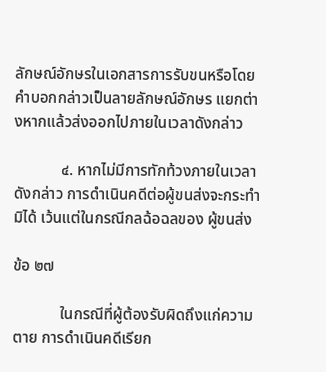ลักษณ์อักษรในเอกสารการรับขนหรือโดยคำบอกกล่าวเป็นลายลักษณ์อักษร แยกต่างหากแล้วส่งออกไปภายในเวลาดังกล่าว

            ๔. หากไม่มีการทักท้วงภายในเวลาดังกล่าว การดำเนินคดีต่อผู้ขนส่งจะกระทำมิได้ เว้นแต่ในกรณีกลฉ้อฉลของ ผู้ขนส่ง

ข้อ ๒๗

            ในกรณีที่ผู้ต้องรับผิดถึงแก่ความตาย การดำเนินคดีเรียก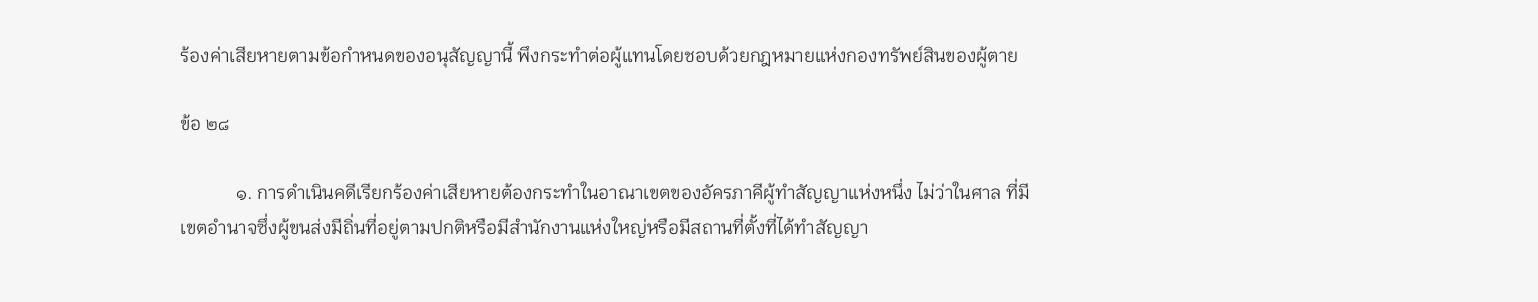ร้องค่าเสียหายตามข้อกำหนดของอนุสัญญานี้ พึงกระทำต่อผู้แทนโดยชอบด้วยกฎหมายแห่งกองทรัพย์สินของผู้ตาย

ข้อ ๒๘

            ๑. การดำเนินคดีเรียกร้องค่าเสียหายต้องกระทำในอาณาเขตของอัครภาคีผู้ทำสัญญาแห่งหนึ่ง ไม่ว่าในศาล ที่มีเขตอำนาจซึ่งผู้ขนส่งมีถิ่นที่อยู่ตามปกติหรือมีสำนักงานแห่งใหญ่หรือมีสถานที่ตั้งที่ได้ทำสัญญา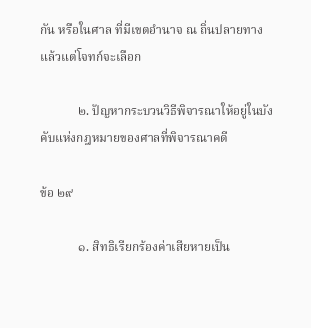กัน หรือในศาล ที่มีเขตอำนาจ ณ ถิ่นปลายทาง แล้วแต่โจทก์จะเลือก

            ๒. ปัญหากระบวนวิธีพิจารณาให้อยู่ในบังคับแห่งกฎหมายของศาลที่พิจารณาคดี

ข้อ ๒๙

            ๑. สิทธิเรียกร้องค่าเสียหายเป็น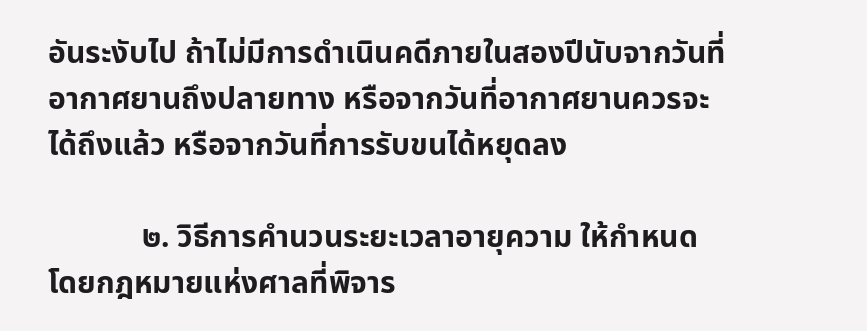อันระงับไป ถ้าไม่มีการดำเนินคดีภายในสองปีนับจากวันที่อากาศยานถึงปลายทาง หรือจากวันที่อากาศยานควรจะได้ถึงแล้ว หรือจากวันที่การรับขนได้หยุดลง

            ๒. วิธีการคำนวนระยะเวลาอายุความ ให้กำหนดโดยกฎหมายแห่งศาลที่พิจาร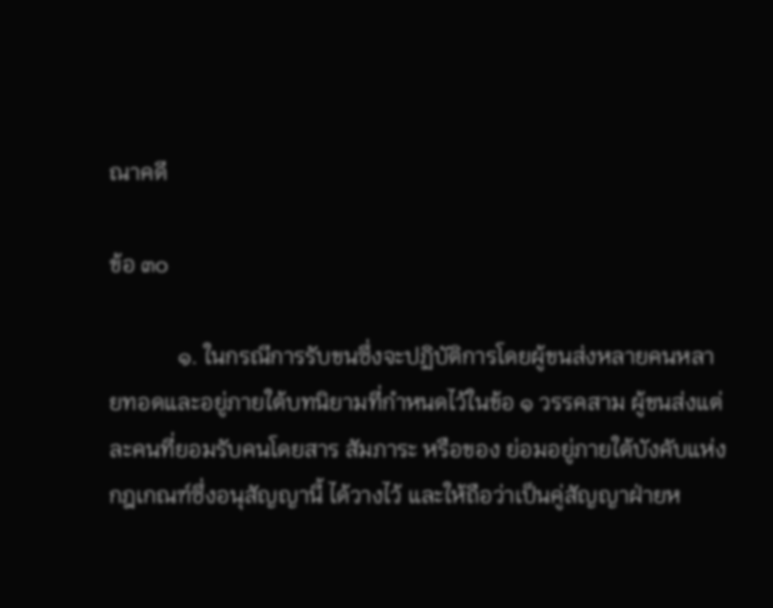ณาคดี

ข้อ ๓๐

            ๑. ในกรณีการรับขนซึ่งจะปฏิบัติการโดยผู้ขนส่งหลายคนหลายทอดและอยู่ภายใต้บทนิยามที่กำหนดไว้ในข้อ ๑ วรรคสาม ผู้ขนส่งแต่ละคนที่ยอมรับคนโดยสาร สัมภาระ หรือของ ย่อมอยู่ภายใต้บังคับแห่งกฎเกณฑ์ซึ่งอนุสัญญานี้ ได้วางไว้ และให้ถือว่าเป็นคู่สัญญาฝ่ายห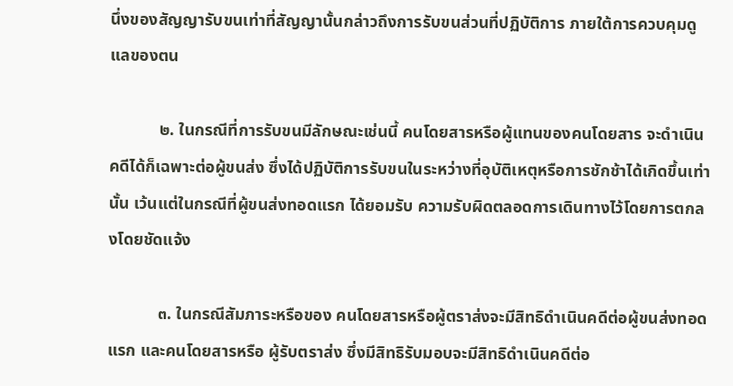นึ่งของสัญญารับขนเท่าที่สัญญานั้นกล่าวถึงการรับขนส่วนที่ปฏิบัติการ ภายใต้การควบคุมดูแลของตน

            ๒. ในกรณีที่การรับขนมีลักษณะเช่นนี้ คนโดยสารหรือผู้แทนของคนโดยสาร จะดำเนินคดีได้ก็เฉพาะต่อผู้ขนส่ง ซึ่งได้ปฏิบัติการรับขนในระหว่างที่อุบัติเหตุหรือการชักช้าได้เกิดขึ้นเท่านั้น เว้นแต่ในกรณีที่ผู้ขนส่งทอดแรก ได้ยอมรับ ความรับผิดตลอดการเดินทางไว้โดยการตกลงโดยชัดแจ้ง

            ๓. ในกรณีสัมภาระหรือของ คนโดยสารหรือผู้ตราส่งจะมีสิทธิดำเนินคดีต่อผู้ขนส่งทอดแรก และคนโดยสารหรือ ผู้รับตราส่ง ซึ่งมีสิทธิรับมอบจะมีสิทธิดำเนินคดีต่อ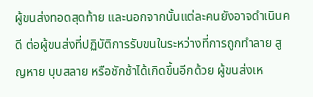ผู้ขนส่งทอดสุดท้าย และนอกจากนั้นแต่ละคนยังอาจดำเนินคดี ต่อผู้ขนส่งที่ปฏิบัติการรับขนในระหว่างที่การถูกทำลาย สูญหาย บุบสลาย หรือชักช้าได้เกิดขึ้นอีกด้วย ผู้ขนส่งเห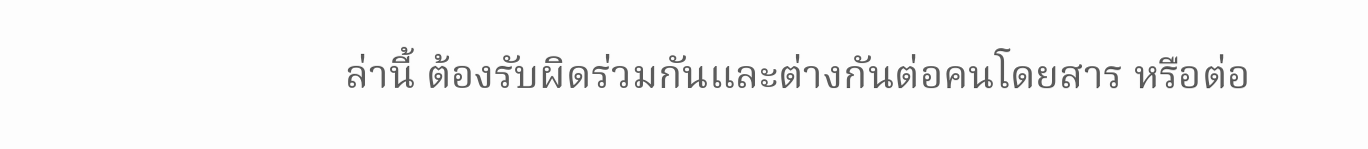ล่านี้ ต้องรับผิดร่วมกันและต่างกันต่อคนโดยสาร หรือต่อ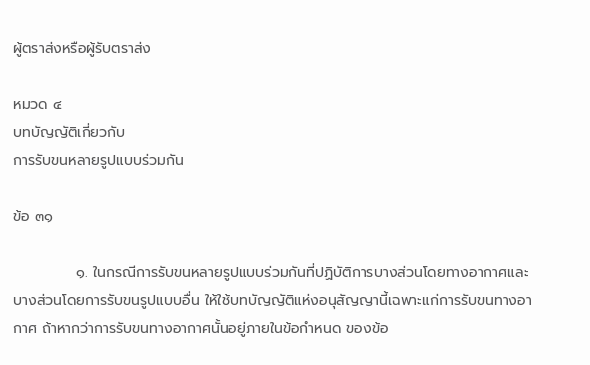ผู้ตราส่งหรือผู้รับตราส่ง

หมวด ๔
บทบัญญัติเกี่ยวกับ
การรับขนหลายรูปแบบร่วมกัน

ข้อ ๓๑

            ๑. ในกรณีการรับขนหลายรูปแบบร่วมกันที่ปฏิบัติการบางส่วนโดยทางอากาศและบางส่วนโดยการรับขนรูปแบบอื่น ให้ใช้บทบัญญัติแห่งอนุสัญญานี้เฉพาะแก่การรับขนทางอากาศ ถ้าหากว่าการรับขนทางอากาศนั้นอยู่ภายในข้อกำหนด ของข้อ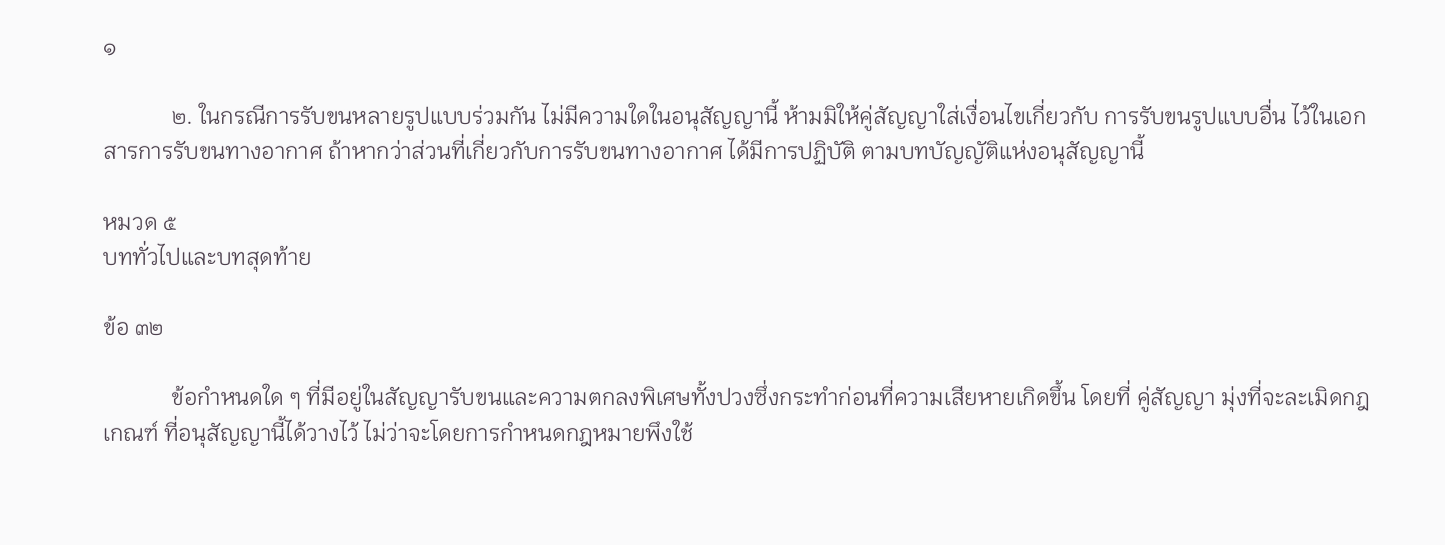๑

            ๒. ในกรณีการรับขนหลายรูปแบบร่วมกัน ไม่มีความใดในอนุสัญญานี้ ห้ามมิให้คู่สัญญาใส่เงื่อนไขเกี่ยวกับ การรับขนรูปแบบอื่น ไว้ในเอกสารการรับขนทางอากาศ ถ้าหากว่าส่วนที่เกี่ยวกับการรับขนทางอากาศ ได้มีการปฏิบัติ ตามบทบัญญัติแห่งอนุสัญญานี้

หมวด ๕
บททั่วไปและบทสุดท้าย

ข้อ ๓๒

            ข้อกำหนดใด ๆ ที่มีอยู่ในสัญญารับขนและความตกลงพิเศษทั้งปวงซึ่งกระทำก่อนที่ความเสียหายเกิดขึ้น โดยที่ คู่สัญญา มุ่งที่จะละเมิดกฎเกณฑ์ ที่อนุสัญญานี้ได้วางไว้ ไม่ว่าจะโดยการกำหนดกฎหมายพึงใช้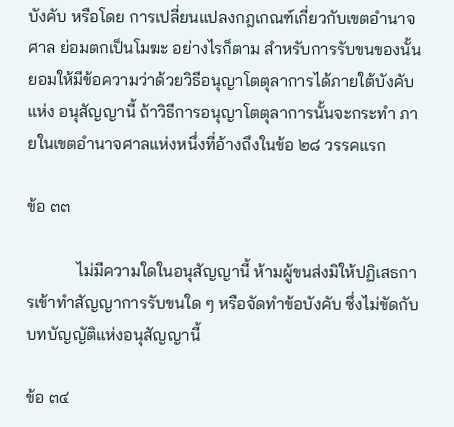บังคับ หรือโดย การเปลี่ยนแปลงกฎเกณฑ์เกี่ยวกับเขตอำนาจศาล ย่อมตกเป็นโมฆะ อย่างไรก็ตาม สำหรับการรับขนของนั้น ยอมให้มีข้อความว่าด้วยวิธีอนุญาโตตุลาการได้ภายใต้บังคับแห่ง อนุสัญญานี้ ถ้าวิธีการอนุญาโตตุลาการนั้นจะกระทำ ภายในเขตอำนาจศาลแห่งหนึ่งที่อ้างถึงในข้อ ๒๘ วรรคแรก

ข้อ ๓๓

            ไม่มีความใดในอนุสัญญานี้ ห้ามผู้ขนส่งมิให้ปฏิเสธการเข้าทำสัญญาการรับขนใด ๆ หรือจัดทำข้อบังคับ ซึ่งไม่ขัดกับบทบัญญัติแห่งอนุสัญญานี้

ข้อ ๓๔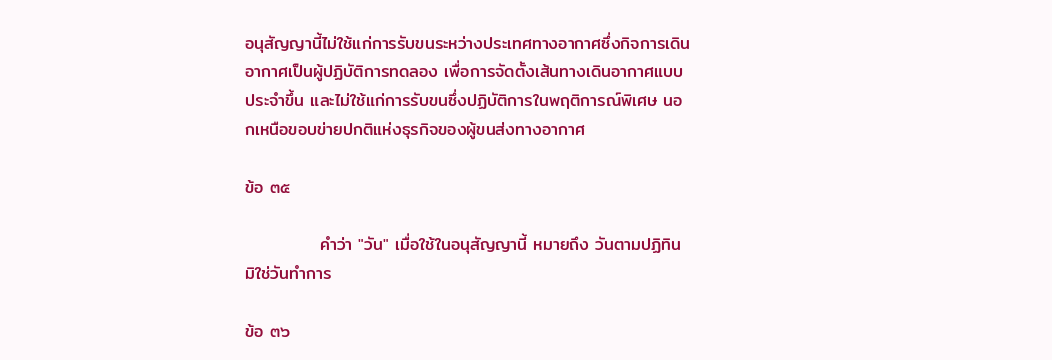อนุสัญญานี้ไม่ใช้แก่การรับขนระหว่างประเทศทางอากาศซึ่งกิจการเดินอากาศเป็นผู้ปฏิบัติการทดลอง เพื่อการจัดตั้งเส้นทางเดินอากาศแบบประจำขึ้น และไม่ใช้แก่การรับขนซึ่งปฏิบัติการในพฤติการณ์พิเศษ นอกเหนือขอบข่ายปกติแห่งธุรกิจของผู้ขนส่งทางอากาศ

ข้อ ๓๕

            คำว่า "วัน" เมื่อใช้ในอนุสัญญานี้ หมายถึง วันตามปฏิทิน มิใช่วันทำการ

ข้อ ๓๖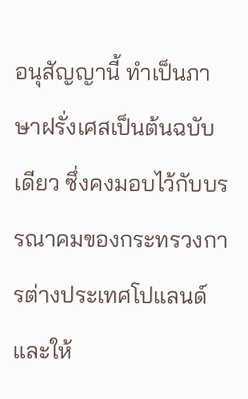อนุสัญญานี้ ทำเป็นภาษาฝรั่งเศสเป็นต้นฉบับเดียว ซึ่งคงมอบไว้กับบรรณาคมของกระทรวงการต่างประเทศโปแลนด์ และให้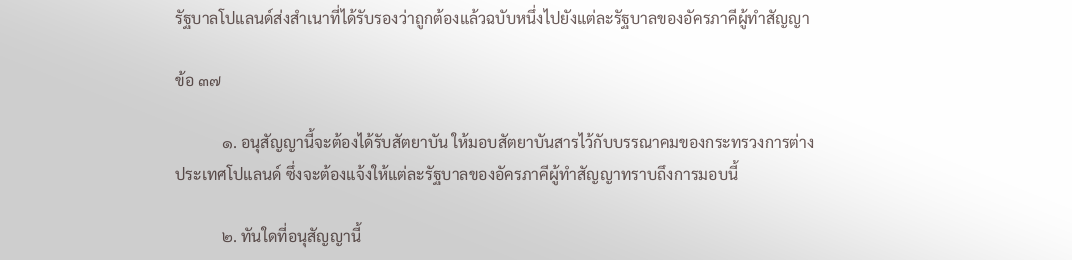รัฐบาลโปแลนด์ส่งสำเนาที่ได้รับรองว่าถูกต้องแล้วฉบับหนึ่งไปยังแต่ละรัฐบาลของอัครภาคีผู้ทำสัญญา

ข้อ ๓๗

            ๑. อนุสัญญานี้จะต้องได้รับสัตยาบัน ให้มอบสัตยาบันสารไว้กับบรรณาคมของกระทรวงการต่างประเทศโปแลนด์ ซึ่งจะต้องแจ้งให้แต่ละรัฐบาลของอัครภาคีผู้ทำสัญญาทราบถึงการมอบนี้

            ๒. ทันใดที่อนุสัญญานี้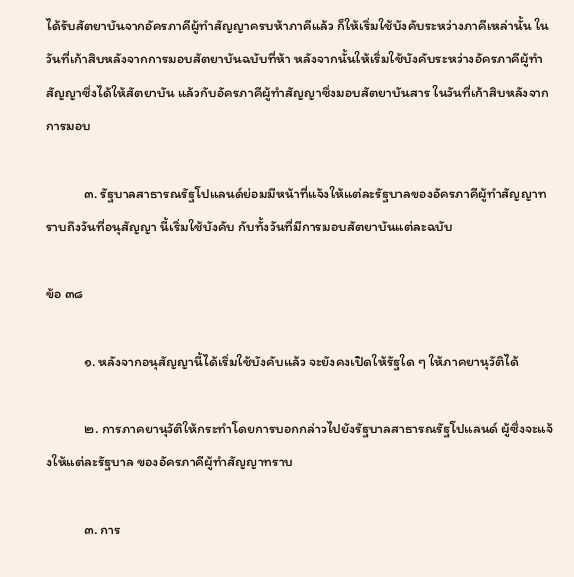ได้รับสัตยาบันจากอัครภาคีผู้ทำสัญญาครบห้าภาคีแล้ว ก็ให้เริ่มใช้บังคับระหว่างภาคีเหล่านั้น ในวันที่เก้าสิบหลังจากการมอบสัตยาบันฉบับที่ห้า หลังจากนั้นให้เริ่มใช้บังคับระหว่างอัครภาคีผู้ทำสัญญาซึ่งได้ให้สัตยาบัน แล้วกับอัครภาคีผู้ทำสัญญาซึ่งมอบสัตยาบันสาร ในวันที่เก้าสิบหลังจากการมอบ

            ๓. รัฐบาลสาธารณรัฐโปแลนด์ย่อมมีหน้าที่แจ้งให้แต่ละรัฐบาลของอัครภาคีผู้ทำสัญญาทราบถึงวันที่อนุสัญญา นี้เริ่มใช้บังคับ กับทั้งวันที่มีการมอบสัตยาบันแต่ละฉบับ

ข้อ ๓๘

            ๑. หลังจากอนุสัญญานี้ได้เริ่มใช้บังคับแล้ว จะยังคงเปิดให้รัฐใด ๆ ให้ภาคยานุวัติได้

            ๒. การภาคยานุวัติให้กระทำโดยการบอกกล่าวไปยังรัฐบาลสาธารณรัฐโปแลนด์ ผู้ซึ่งจะแจ้งให้แต่ละรัฐบาล ของอัครภาคีผู้ทำสัญญาทราบ

            ๓. การ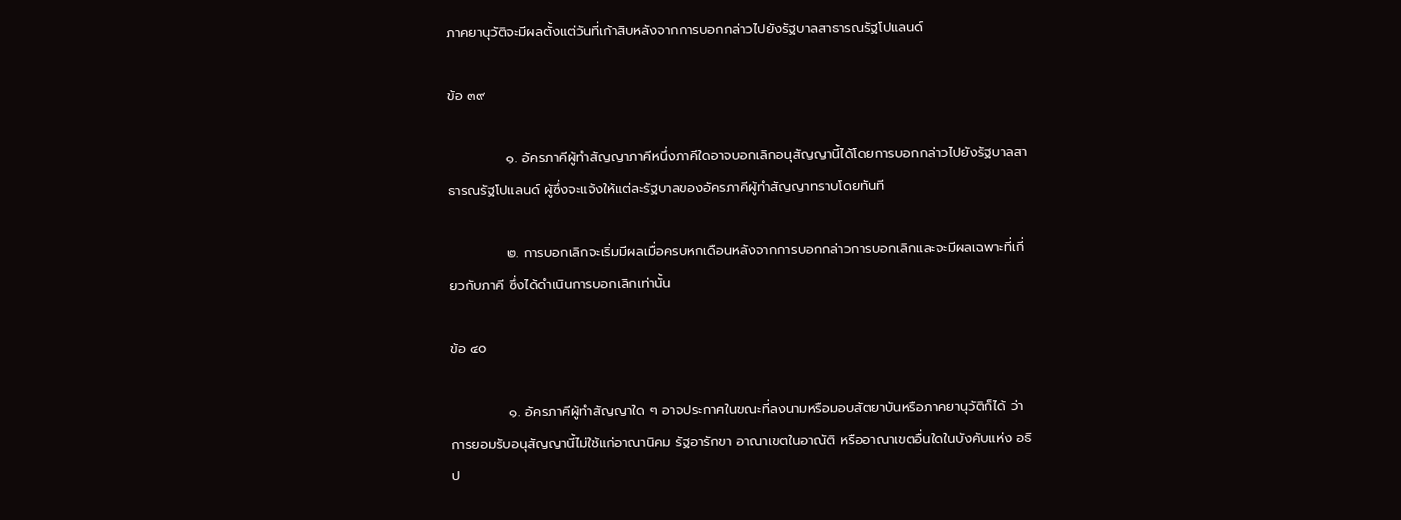ภาคยานุวัติจะมีผลตั้งแต่วันที่เก้าสิบหลังจากการบอกกล่าวไปยังรัฐบาลสาธารณรัฐโปแลนด์

ข้อ ๓๙

            ๑. อัครภาคีผู้ทำสัญญาภาคีหนึ่งภาคีใดอาจบอกเลิกอนุสัญญานี้ได้โดยการบอกกล่าวไปยังรัฐบาลสาธารณรัฐโปแลนด์ ผู้ซึ่งจะแจ้งให้แต่ละรัฐบาลของอัครภาคีผู้ทำสัญญาทราบโดยทันที

            ๒. การบอกเลิกจะเริ่มมีผลเมื่อครบหกเดือนหลังจากการบอกกล่าวการบอกเลิกและจะมีผลเฉพาะที่เกี่ยวกับภาคี ซึ่งได้ดำเนินการบอกเลิกเท่านั้น

ข้อ ๔๐

            ๑. อัครภาคีผู้ทำสัญญาใด ๆ อาจประกาศในขณะที่ลงนามหรือมอบสัตยาบันหรือภาคยานุวัติก็ได้ ว่า การยอมรับอนุสัญญานี้ไม่ใช้แก่อาณานิคม รัฐอารักขา อาณาเขตในอาณัติ หรืออาณาเขตอื่นใดในบังคับแห่ง อธิป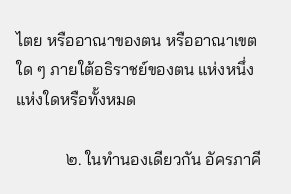ไตย หรืออาณาของตน หรืออาณาเขตใด ๆ ภายใต้อธิราชย์ของตน แห่งหนึ่งแห่งใดหรือทั้งหมด

            ๒. ในทำนองเดียวกัน อัครภาคี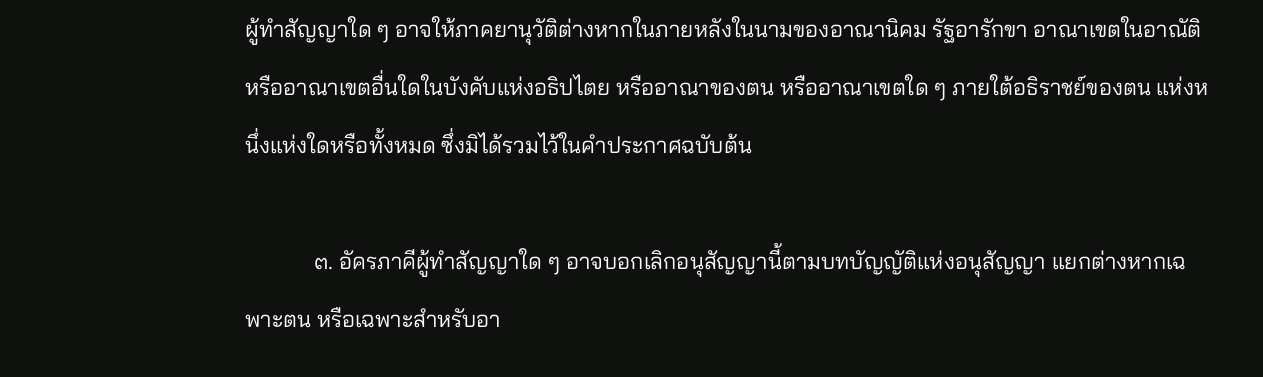ผู้ทำสัญญาใด ๆ อาจให้ภาคยานุวัติต่างหากในภายหลังในนามของอาณานิคม รัฐอารักขา อาณาเขตในอาณัติหรืออาณาเขตอื่นใดในบังคับแห่งอธิปไตย หรืออาณาของตน หรืออาณาเขตใด ๆ ภายใต้อธิราชย์ของตน แห่งหนึ่งแห่งใดหรือทั้งหมด ซึ่งมิได้รวมไว้ในคำประกาศฉบับต้น

            ๓. อัครภาคีผู้ทำสัญญาใด ๆ อาจบอกเลิกอนุสัญญานี้ตามบทบัญญัติแห่งอนุสัญญา แยกต่างหากเฉพาะตน หรือเฉพาะสำหรับอา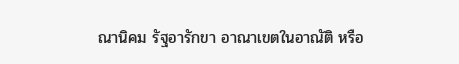ณานิคม รัฐอารักขา อาณาเขตในอาณัติ หรือ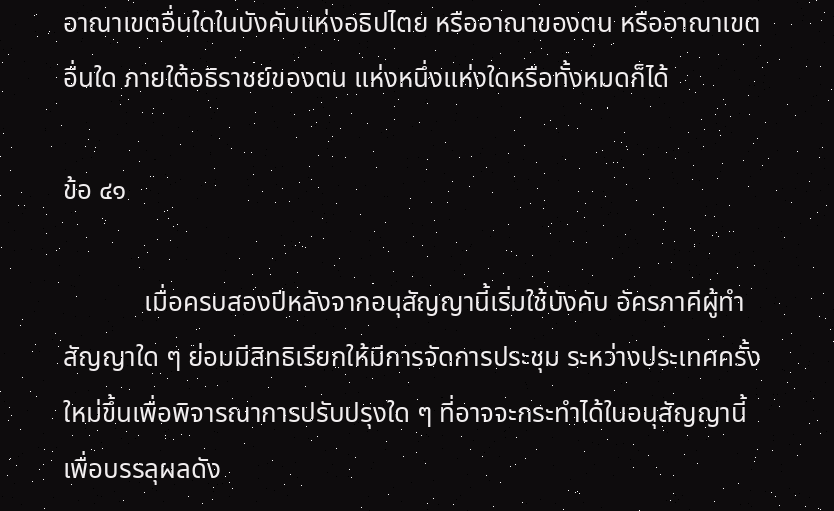อาณาเขตอื่นใดในบังคับแห่งอธิปไตย หรืออาณาของตน หรืออาณาเขตอื่นใด ภายใต้อธิราชย์ของตน แห่งหนึ่งแห่งใดหรือทั้งหมดก็ได้

ข้อ ๔๑

            เมื่อครบสองปีหลังจากอนุสัญญานี้เริ่มใช้บังคับ อัครภาคีผู้ทำสัญญาใด ๆ ย่อมมีสิทธิเรียกให้มีการจัดการประชุม ระหว่างประเทศครั้งใหม่ขึ้นเพื่อพิจารณาการปรับปรุงใด ๆ ที่อาจจะกระทำได้ในอนุสัญญานี้ เพื่อบรรลุผลดัง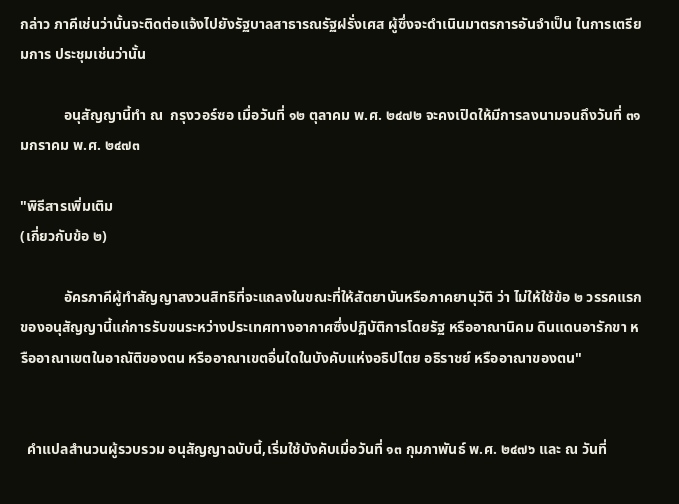กล่าว ภาคีเช่นว่านั้นจะติดต่อแจ้งไปยังรัฐบาลสาธารณรัฐฝรั่งเศส ผู้ซึ่งจะดำเนินมาตรการอันจำเป็น ในการเตรียมการ ประชุมเช่นว่านั้น

            อนุสัญญานี้ทำ ณ  กรุงวอร์ซอ เมื่อวันที่ ๑๒ ตุลาคม พ.ศ. ๒๔๗๒ จะคงเปิดให้มีการลงนามจนถึงวันที่ ๓๑ มกราคม พ.ศ. ๒๔๗๓

"พิธีสารเพิ่มเติม
(เกี่ยวกับข้อ ๒)

            อัครภาคีผู้ทำสัญญาสงวนสิทธิที่จะแถลงในขณะที่ให้สัตยาบันหรือภาคยานุวัติ ว่า ไม่ให้ใช้ข้อ ๒ วรรคแรก ของอนุสัญญานี้แก่การรับขนระหว่างประเทศทางอากาศซึ่งปฏิบัติการโดยรัฐ หรืออาณานิคม ดินแดนอารักขา หรืออาณาเขตในอาณัติของตน หรืออาณาเขตอื่นใดในบังคับแห่งอธิปไตย อธิราชย์ หรืออาณาของตน"


  คำแปลสำนวนผู้รวบรวม อนุสัญญาฉบับนี้,เริ่มใช้บังคับเมื่อวันที่ ๑๓ กุมภาพันธ์ พ.ศ. ๒๔๗๖ และ ณ วันที่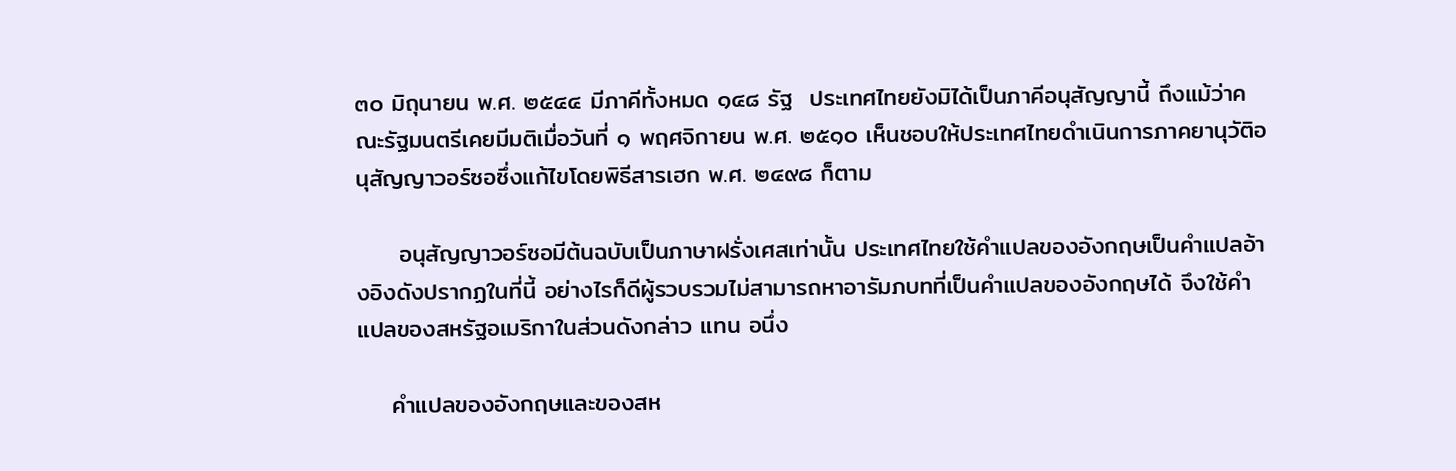๓๐ มิถุนายน พ.ศ. ๒๕๔๔ มีภาคีทั้งหมด ๑๔๘ รัฐ  ประเทศไทยยังมิได้เป็นภาคีอนุสัญญานี้ ถึงแม้ว่าคณะรัฐมนตรีเคยมีมติเมื่อวันที่ ๑ พฤศจิกายน พ.ศ. ๒๕๑๐ เห็นชอบให้ประเทศไทยดำเนินการภาคยานุวัติอนุสัญญาวอร์ซอซึ่งแก้ไขโดยพิธีสารเฮก พ.ศ. ๒๔๙๘ ก็ตาม

     อนุสัญญาวอร์ซอมีต้นฉบับเป็นภาษาฝรั่งเศสเท่านั้น ประเทศไทยใช้คำแปลของอังกฤษเป็นคำแปลอ้างอิงดังปรากฏในที่นี้ อย่างไรก็ดีผู้รวบรวมไม่สามารถหาอารัมภบทที่เป็นคำแปลของอังกฤษได้ จึงใช้คำแปลของสหรัฐอเมริกาในส่วนดังกล่าว แทน อนึ่ง

    คำแปลของอังกฤษและของสห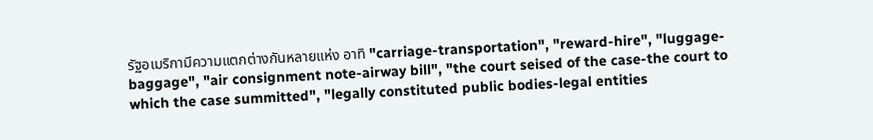รัฐอเมริกามีความแตกต่างกันหลายแห่ง อาทิ "carriage-transportation", "reward-hire", "luggage-baggage", "air consignment note-airway bill", "the court seised of the case-the court to which the case summitted", "legally constituted public bodies-legal entities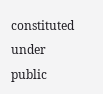constituted under public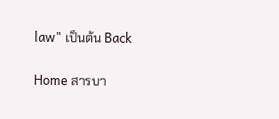law" เป็นต้น Back

Home สารบา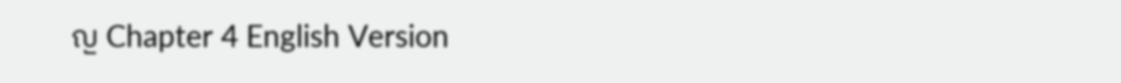ญ Chapter 4 English Version